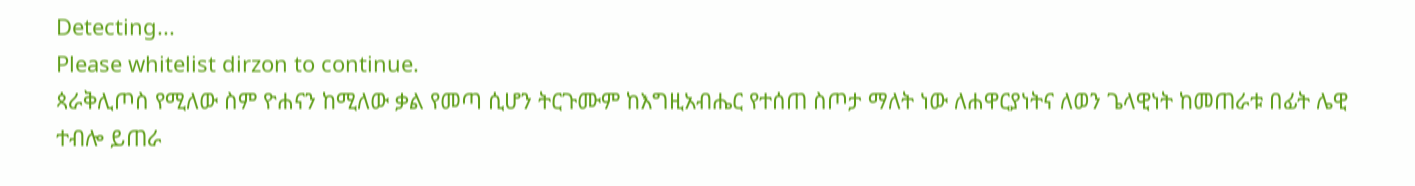Detecting...
Please whitelist dirzon to continue.
ጳራቅሊጦስ የሚለው ስም ዮሐናን ከሚለው ቃል የመጣ ሲሆን ትርጉሙም ከእግዚአብሔር የተሰጠ ስጦታ ማለት ነው ለሐዋርያነትና ለወን ጌላዊነት ከመጠራቱ በፊት ሌዊ ተብሎ ይጠራ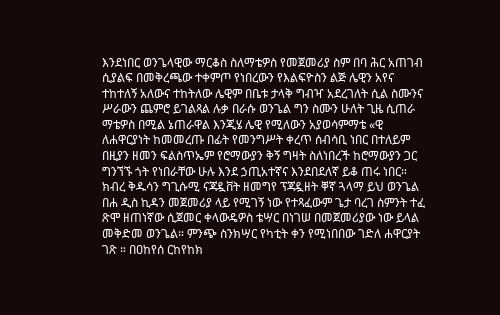እንደነበር ወንጌላዊው ማርቆስ ስለማቴዎስ የመጀመሪያ ስም በባ ሕር አጠገብ ሲያልፍ በመቅረጫው ተቀምጦ የነበረውን የእልፍዮስን ልጅ ሌዊን አየና ተከተለኝ አለውና ተከትለው ሌዊም በቤቱ ታላቅ ግብዣ አደረገለት ሲል ስሙንና ሥራውን ጨምሮ ይገልጻል ሉቃ በራሱ ወንጌል ግን ስሙን ሁለት ጊዜ ሲጠራ ማቴዎስ በሚል ኔጠራዋል እንጂሄ ሌዊ የሚለውን አያወሳምማቴ «ዊ ለሐዋርያነት ከመመረጡ በፊት የመንግሥት ቀረጥ ሰብሳቢ ነበር በተለይም በዚያን ዘመን ፍልስጥኤም የሮማውያን ቅኝ ግዛት ስለነበረች ከሮማውያን ጋር ግንኘኙ ጎት የነበራቸው ሁሉ እንደ ኃጢአተኛና እንደበደለኛ ይቆ ጠሩ ነበር። ክብረ ቅዱሳን ግጊሱሚ ናጃዷቨት ዘመግየ ፕጃዷዘት ቐኛ ጓላማ ይህ ወንጌል በሐ ዲስ ኪዳን መጀመሪያ ላይ የሚገኝ ነው የተጻፈውም ጌታ ባረገ ስምንት ተፈ ጽሞ ዘጠነኛው ሲጀመር ቀላውዴዎስ ቴሣር በነገሠ በመጀመሪያው ነው ይላል መቅድመ ወንጌል። ምንጭ ስንክሣር የካቲት ቀን የሚነበበው ገድለ ሐዋርያት ገጽ ። በዐከየሰ ርከየከክ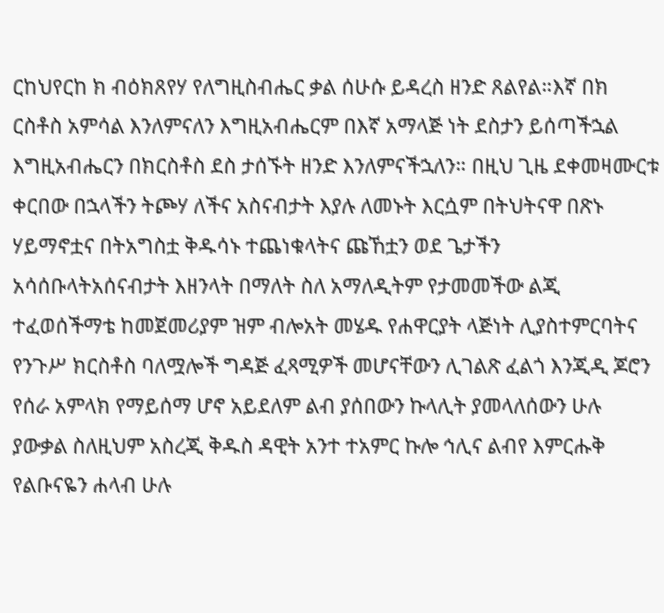ርከህየርከ ክ ብዕክጸየሃ የለግዚስብሔር ቃል ሰሁሱ ይዳረስ ዘንድ ጸልየል።እኛ በክ ርስቶስ አምሳል እንለምናለን እግዚአብሔርም በእኛ አማላጅ ነት ደስታን ይሰጣችኋል እግዚአብሔርን በክርስቶስ ደስ ታሰኙት ዘንድ እንለምናችኋለን። በዚህ ጊዜ ደቀመዛሙርቱ ቀርበው በኋላችን ትጮሃ ለችና አስናብታት እያሉ ለመኑት እርሷም በትህትናዋ በጽኑ ሃይማኖቷና በትአግስቷ ቅዱሳኑ ተጨነቁላትና ጩኸቷን ወደ ጌታችን አሳሰቡላትአሰናብታት እዘንላት በማለት ስለ አማለዲትም የታመመችው ልጂ ተፈወሰችማቴ ከመጀመሪያም ዝም ብሎአት መሄዱ የሐዋርያት ላጅነት ሊያስተምርባትና የንጉሥ ክርስቶስ ባለሟሎች ግዳጅ ፈጻሚዎች መሆናቸውን ሊገልጽ ፈልጎ እንጂዲ ጆሮን የሰራ አምላክ የማይሰማ ሆኖ አይደለም ልብ ያሰበውን ኩላሊት ያመላለሰውን ሁሉ ያውቃል ስለዚህም አስረጂ ቅዱስ ዳዊት አንተ ተአምር ኩሎ ኅሊና ልብየ እምርሑቅ የልቡናዬን ሐላብ ሁሉ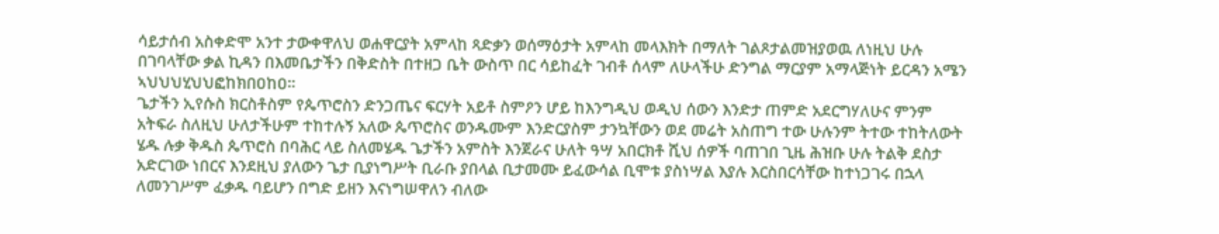ሳይታሰብ አስቀድሞ አንተ ታውቀዋለህ ወሐዋርያት አምላከ ጻድቃን ወሰማዕታት አምላከ መላእክት በማለት ገልጾታልመዝያወዉ ለነዚህ ሁሉ በገባላቸው ቃል ኪዳን በእመቤታችን በቅድስት በተዘጋ ቤት ውስጥ በር ሳይከፈት ገብቶ ሰላም ለሁላችሁ ድንግል ማርያም አማላጅነት ይርዳን አሜን ኣህህህሂህህፎከክበዐከዐ።
ጌታችን ኢየሱስ ክርስቶስም የጴጥሮስን ድንጋጤና ፍርሃት አይቶ ስምዖን ሆይ ከእንግዲህ ወዲህ ሰውን እንድታ ጠምድ አደርግሃለሁና ምንም አትፍራ ስለዚህ ሁለታችሁም ተከተሉኝ አለው ጴጥሮስና ወንዱሙም እንድርያስም ታንኳቸውን ወደ መሬት አስጠግ ተው ሁሉንም ትተው ተከትለውት ሄዱ ሉቃ ቅዱስ ጴጥሮስ በባሕር ላይ ስለመሄዱ ጌታችን አምስት እንጀራና ሁለት ዓሣ አበርክቶ ሺህ ሰዎች ባጠገበ ጊዜ ሕዝቡ ሁሉ ትልቅ ደስታ አድርገው ነበርና እንደዚህ ያለውን ጌታ ቢያነግሥት ቢራቡ ያበላል ቢታመሙ ይፈውሳል ቢሞቱ ያስነሣል እያሉ እርስበርሳቸው ከተነጋገሩ በኋላ ለመንገሥም ፈቃዱ ባይሆን በግድ ይዘን እናነግሠዋለን ብለው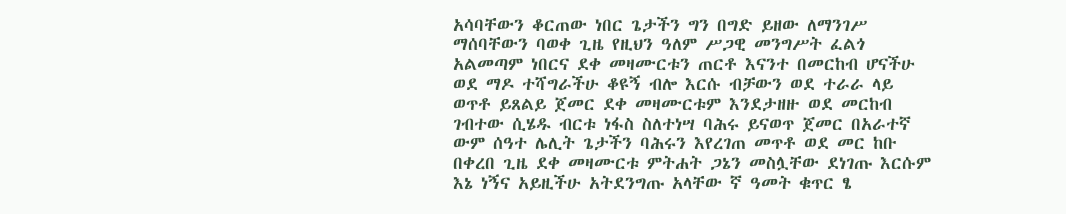አሳባቸውን ቆርጠው ነበር ጌታችን ግን በግድ ይዘው ለማንገሥ ማሰባቸውን ባወቀ ጊዜ የዚህን ዓለም ሥጋዊ መንግሥት ፈልጎ አልመጣም ነበርና ደቀ መዛሙርቱን ጠርቶ እናንተ በመርከብ ሆናችሁ ወደ ማዶ ተሻግራችሁ ቆዩኝ ብሎ እርሱ ብቻውን ወደ ተራራ ላይ ወጥቶ ይጸልይ ጀመር ደቀ መዛሙርቱም እንደታዘዙ ወደ መርከብ ገብተው ሲሄዱ ብርቱ ነፋስ ስለተነሣ ባሕሩ ይናወጥ ጀመር በአራተኛ ውም ሰዓተ ሌሊት ጌታችን ባሕሩን እየረገጠ መጥቶ ወደ መር ከቡ በቀረበ ጊዜ ደቀ መዛሙርቱ ምትሐት ጋኔን መስሏቸው ደነገጡ እርሱም እኔ ነኝና አይዚችሁ አትደንግጡ አላቸው ኛ ዓመት ቁጥር ፄ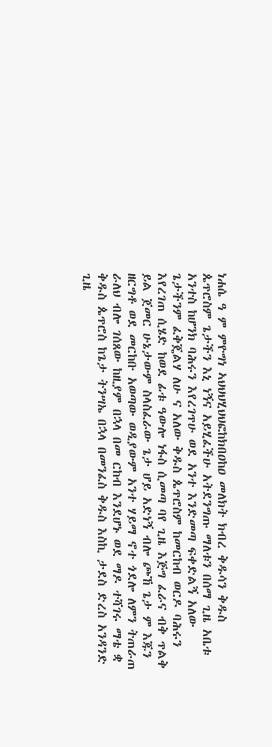ነሐሴ ዓ ም ምዮግነ ኣህህህሂህህፎከክበዐከዐ መለክት ክብረ ቅዱሳን ቅዱስ ጴጥሮስም ጌታችን እኒ ነኝና አይሂፈችሁ አትደንግጡ ማለቱን በሰማ ጊዜ አቤቱ አንተስ ከሆንክ ባሕሩን እየረገጥሁ ወደ አንተ እንድመጣ ፍቀድልኝ አለው ጌታችንም ፈቅጄልሃ ለሁ ና አለው ቅዱስ ጴጥሮስም ከመርከብ ወርዶ ባሕሩን እየረገጠ ሲሄድ ከወደ ፊቱ ዓውሎ ነፋስ ሲመጣ ባየ ጊዜ እጅግ ፈራና ብቅ ጥልቅ ይል ጀመር ሁኔታውም ስላስፈራው ጌታ ሆይ አድነኝ ብሎ ጮኸ ጌታ ም እጁን ዘርግቶ ወደ መርከቡ አወጣው ወዲያውም አንተ ሃይማ ኖተ ጎደሎ ለምን ትጠራጠ ራለህ ብሎ ገሰጸው ከዚያም በኋላ በመ ርከብ እንደሆኑ ወደ ማዶ ተሻገሩ ማቴ ቋ ቅዱስ ጴጥሮስ ከጌታ ትንሣኤ በኋላ በመንፈስ ቅዱስ እስኪ ታደስ ድረስ አንዳንድ ጊዜ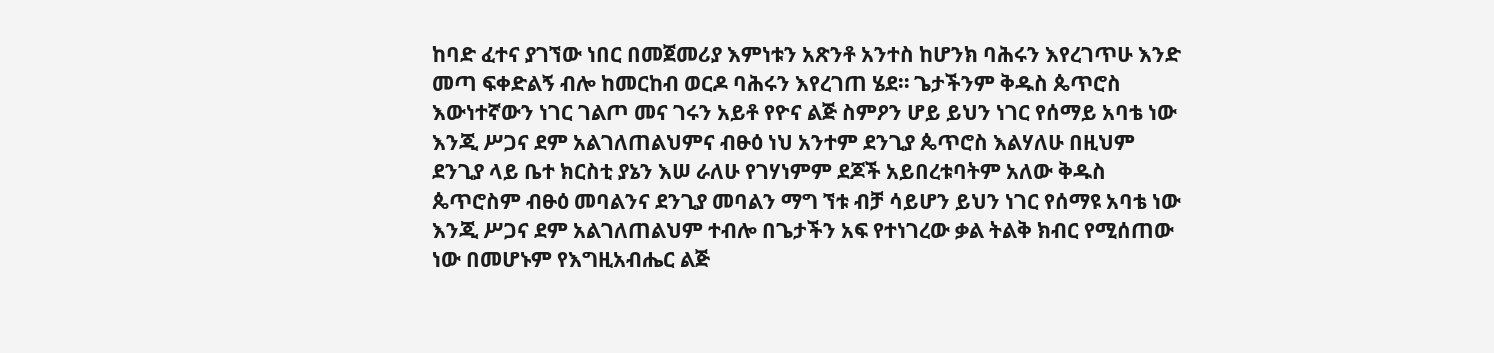ከባድ ፈተና ያገኘው ነበር በመጀመሪያ እምነቱን አጽንቶ አንተስ ከሆንክ ባሕሩን እየረገጥሁ እንድ መጣ ፍቀድልኝ ብሎ ከመርከብ ወርዶ ባሕሩን እየረገጠ ሄደ። ጌታችንም ቅዱስ ጴጥሮስ እውነተኛውን ነገር ገልጦ መና ገሩን አይቶ የዮና ልጅ ስምዖን ሆይ ይህን ነገር የሰማይ አባቴ ነው እንጂ ሥጋና ደም አልገለጠልህምና ብፁዕ ነህ አንተም ደንጊያ ጴጥሮስ እልሃለሁ በዚህም ደንጊያ ላይ ቤተ ክርስቲ ያኔን እሠ ራለሁ የገሃነምም ደጆች አይበረቱባትም አለው ቅዱስ ጴጥሮስም ብፁዕ መባልንና ደንጊያ መባልን ማግ ኘቱ ብቻ ሳይሆን ይህን ነገር የሰማዩ አባቴ ነው እንጂ ሥጋና ደም አልገለጠልህም ተብሎ በጌታችን አፍ የተነገረው ቃል ትልቅ ክብር የሚሰጠው ነው በመሆኑም የእግዚአብሔር ልጅ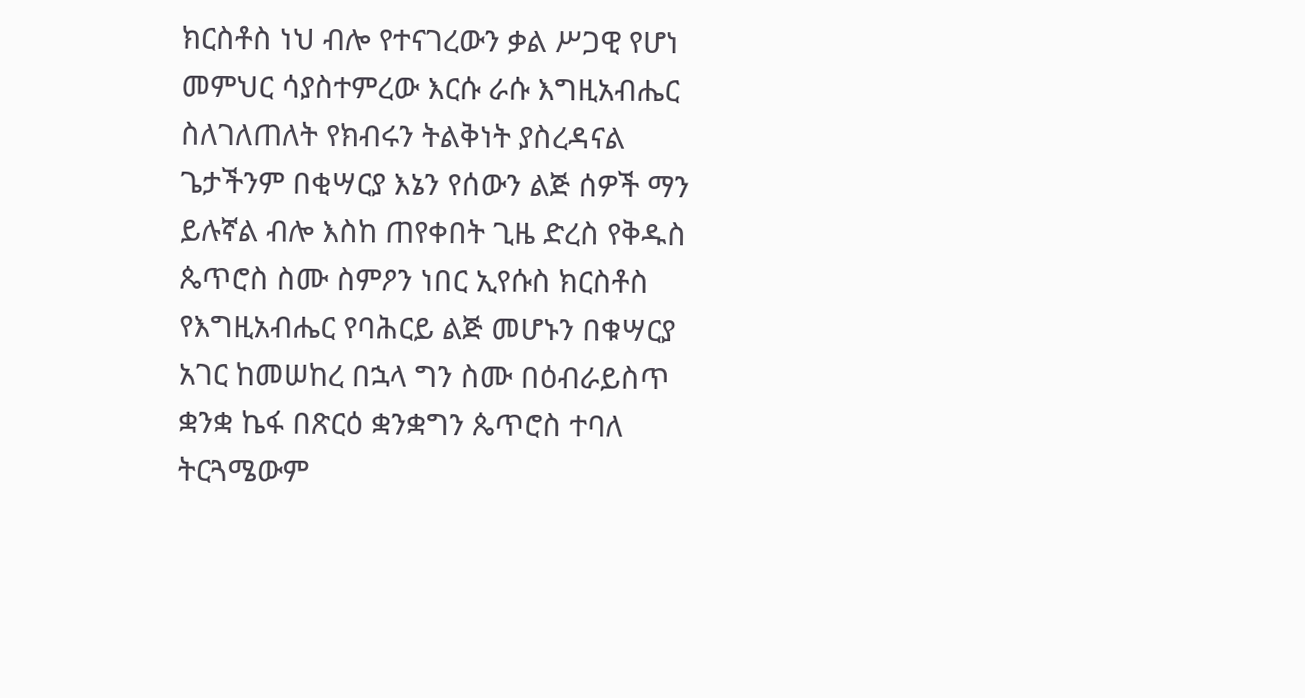ክርስቶስ ነህ ብሎ የተናገረውን ቃል ሥጋዊ የሆነ መምህር ሳያስተምረው እርሱ ራሱ እግዚአብሔር ስለገለጠለት የክብሩን ትልቅነት ያስረዳናል ጌታችንም በቂሣርያ እኔን የሰውን ልጅ ሰዎች ማን ይሉኛል ብሎ እስከ ጠየቀበት ጊዜ ድረስ የቅዱስ ጴጥሮስ ስሙ ስምዖን ነበር ኢየሱስ ክርስቶስ የእግዚአብሔር የባሕርይ ልጅ መሆኑን በቁሣርያ አገር ከመሠከረ በኋላ ግን ስሙ በዕብራይስጥ ቋንቋ ኬፋ በጽርዕ ቋንቋግን ጴጥሮስ ተባለ ትርጓሜውም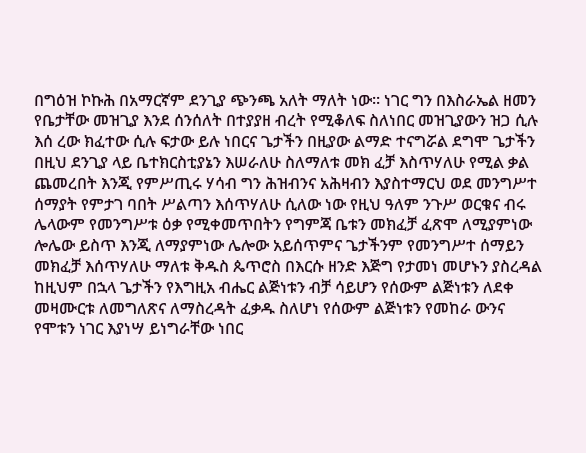በግዕዝ ኮኩሕ በአማርኛም ደንጊያ ጭንጫ አለት ማለት ነው። ነገር ግን በእስራኤል ዘመን የቤታቸው መዝጊያ እንደ ሰንሰለት በተያያዘ ብረት የሚቆለፍ ስለነበር መዝጊያውን ዝጋ ሲሉ እሰ ረው ክፈተው ሲሉ ፍታው ይሉ ነበርና ጌታችን በዚያው ልማድ ተናግሯል ደግሞ ጌታችን በዚህ ደንጊያ ላይ ቤተክርስቲያኔን እሠራለሁ ስለማለቱ መክ ፈቻ እስጥሃለሁ የሚል ቃል ጨመረበት እንጂ የምሥጢሩ ሃሳብ ግን ሕዝብንና አሕዛብን እያስተማርህ ወደ መንግሥተ ሰማያት የምታገ ባበት ሥልጣን እሰጥሃለሁ ሲለው ነው የዚህ ዓለም ንጉሥ ወርቁና ብሩ ሌላውም የመንግሥቱ ዕቃ የሚቀመጥበትን የግምጃ ቤቱን መክፈቻ ፈጽሞ ለሚያምነው ሎሌው ይስጥ እንጂ ለማያምነው ሌሎው አይሰጥምና ጌታችንም የመንግሥተ ሰማይን መክፈቻ እሰጥሃለሁ ማለቱ ቅዱስ ጴጥሮስ በእርሱ ዘንድ እጅግ የታመነ መሆኑን ያስረዳል ከዚህም በኋላ ጌታችን የእግዚአ ብሔር ልጅነቱን ብቻ ሳይሆን የሰውም ልጅነቱን ለደቀ መዛሙርቱ ለመግለጽና ለማስረዳት ፈቃዱ ስለሆነ የሰውም ልጅነቱን የመከራ ውንና የሞቱን ነገር እያነሣ ይነግራቸው ነበር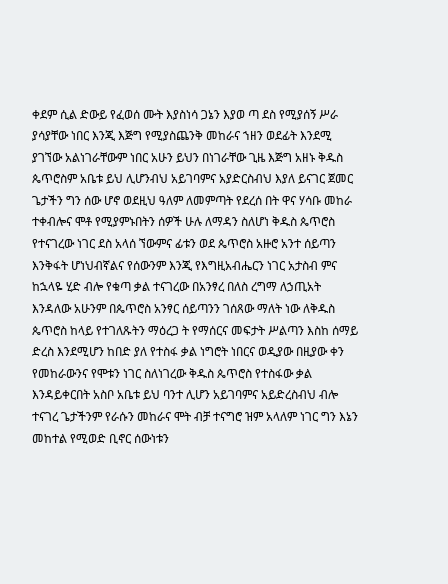ቀደም ሲል ድውይ የፈወሰ ሙት እያስነሳ ጋኔን እያወ ጣ ደስ የሚያሰኝ ሥራ ያሳያቸው ነበር እንጂ እጅግ የሚያስጨንቅ መከራና ኀዘን ወደፊት እንደሚ ያገኘው አልነገራቸውም ነበር አሁን ይህን በነገራቸው ጊዜ እጅግ አዘኑ ቅዱስ ጴጥሮስም አቤቱ ይህ ሊሆንብህ አይገባምና አያድርስብህ እያለ ይናገር ጀመር ጌታችን ግን ሰው ሆኖ ወደዚህ ዓለም ለመምጣት የደረሰ በት ዋና ሃሳቡ መከራ ተቀብሎና ሞቶ የሚያምኑበትን ሰዎች ሁሉ ለማዳን ስለሆነ ቅዱስ ጴጥሮስ የተናገረው ነገር ደስ አላሰ ኘውምና ፊቱን ወደ ጴጥሮስ አዙሮ አንተ ሰይጣን እንቅፋት ሆነህብኛልና የሰውንም እንጂ የእግዚአብሔርን ነገር አታስብ ምና ከኋላዬ ሂድ ብሎ የቁጣ ቃል ተናገረው በአንፃረ በለስ ረግማ ለኃጢአት እንዳለው አሁንም በጴጥሮስ አንፃር ሰይጣንን ገሰጸው ማለት ነው ለቅዱስ ጴጥሮስ ከላይ የተገለጹትን ማዕረጋ ት የማሰርና መፍታት ሥልጣን እስከ ሰማይ ድረስ እንደሚሆን ከበድ ያለ የተስፋ ቃል ነግሮት ነበርና ወዲያው በዚያው ቀን የመከራውንና የሞቱን ነገር ስለነገረው ቅዱስ ጴጥሮስ የተስፋው ቃል እንዳይቀርበት አስቦ አቤቱ ይህ ባንተ ሊሆን አይገባምና አይድረስብህ ብሎ ተናገረ ጌታችንም የራሱን መከራና ሞት ብቻ ተናግሮ ዝም አላለም ነገር ግን እኔን መከተል የሚወድ ቢኖር ሰውነቱን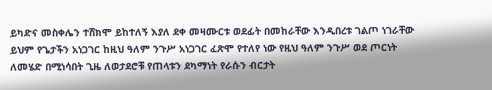ይካድና መስቀሌን ተሸክሞ ይከተለኝ እያለ ደቀ መዛሙርቱ ወደፊት በመከራቸው እንዲበረቱ ገልጦ ነገራቸው ይህም የጌታችን አነጋገር ከዚህ ዓለም ንጉሥ አነጋገር ፈጽሞ የተለየ ነው የዚህ ዓለም ንጉሥ ወደ ጦርነት ለመሄድ በሚነሳበት ጊዜ ለወታደሮቹ የጠላቱን ደካማነት የራሱን ብርታት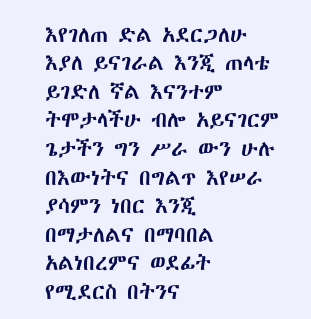እየገለጠ ድል አደርጋለሁ እያለ ይናገራል እንጂ ጠላቴ ይገድለ ኛል እናንተም ትሞታላችሁ ብሎ አይናገርም ጌታችን ግን ሥራ ውን ሁሉ በእውነትና በግልጥ እየሠራ ያሳምን ነበር እንጂ በማታለልና በማባበል አልነበረምና ወደፊት የሚደርስ በትንና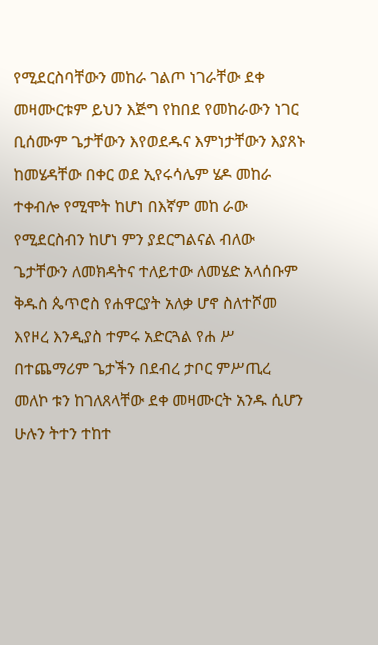የሚደርስባቸውን መከራ ገልጦ ነገራቸው ደቀ መዛሙርቱም ይህን እጅግ የከበደ የመከራውን ነገር ቢሰሙም ጌታቸውን እየወደዱና እምነታቸውን እያጸኑ ከመሄዳቸው በቀር ወደ ኢየሩሳሌም ሄዶ መከራ ተቀብሎ የሚሞት ከሆነ በእኛም መከ ራው የሚደርስብን ከሆነ ምን ያደርግልናል ብለው ጌታቸውን ለመክዳትና ተለይተው ለመሄድ አላሰቡም ቅዱስ ጴጥሮስ የሐዋርያት አለቃ ሆኖ ስለተሾመ እየዞረ እንዲያስ ተምሩ አድርጓል የሐ ሥ በተጨማሪም ጌታችን በደብረ ታቦር ምሥጢረ መለኮ ቱን ከገለጸላቸው ደቀ መዛሙርት አንዱ ሲሆን ሁሉን ትተን ተከተ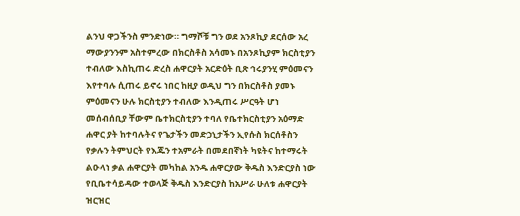ልንህ ዋጋችንስ ምንድነው። ግማሾቹ ግን ወደ አንጾኪያ ደርሰው አረ ማውያንንም አስተምረው በክርስቶስ አሳመኑ በአንጾኪያም ክርስቲያን ተብለው እስኪጠሩ ድረስ ሐዋርያት አርድዕት ቢጽ ኅሩያንሂ ምዕመናን እየተባሉ ሲጠሩ ይኖሩ ነበር ከዚያ ወዲህ ግን በክርስቶስ ያመኑ ምዕመናን ሁሉ ክርስቲያን ተብለው እንዲጠሩ ሥርዓት ሆነ መሰብሰቢያ ቸውም ቤተክርስቲያን ተባለ የቤተክርስቲያን አዕማድ ሐዋር ያት ከተባሉትና የጌታችን መድኃኒታችን ኢየሱስ ክርሰቶስን የቃሉን ትምህርት የእጁን ተአምራት በመደበኛነት ካዩትና ከተማሩት ልዑላነ ቃል ሐዋርያት መካከል አንዱ ሐዋርያው ቅዱስ እንድርያስ ነው የቢቤተሳይዳው ተወላጅ ቅዱስ እንድርያስ ከአሥራ ሁለቱ ሐዋርያት ዝርዝር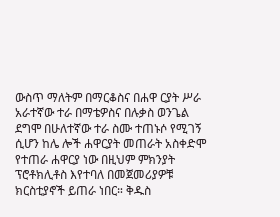ውስጥ ማለትም በማርቆስና በሐዋ ርያት ሥራ አራተኛው ተራ በማቴዎስና በሉቃስ ወንጌል ደግሞ በሁለተኛው ተራ ስሙ ተጠኑሶ የሚገኝ ሲሆን ከሌ ሎች ሐዋርያት መጠራት አስቀድሞ የተጠራ ሐዋርያ ነው በዚህም ምክንያት ፕሮቶክሊቶስ እየተባለ በመጀመሪያዎቹ ክርስቲያኖች ይጠራ ነበር። ቅዱስ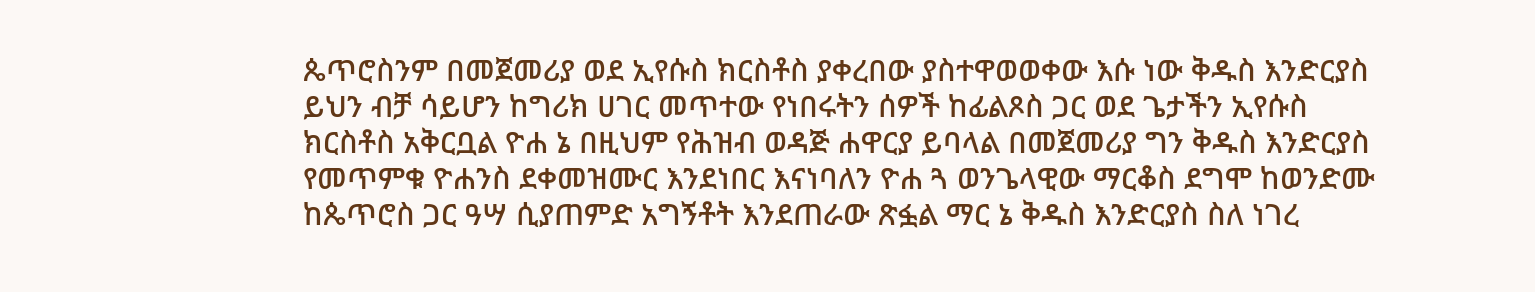ጴጥሮስንም በመጀመሪያ ወደ ኢየሱስ ክርስቶስ ያቀረበው ያስተዋወወቀው እሱ ነው ቅዱስ እንድርያስ ይህን ብቻ ሳይሆን ከግሪክ ሀገር መጥተው የነበሩትን ሰዎች ከፊልጾስ ጋር ወደ ጌታችን ኢየሱስ ክርስቶስ አቅርቧል ዮሐ ኔ በዚህም የሕዝብ ወዳጅ ሐዋርያ ይባላል በመጀመሪያ ግን ቅዱስ እንድርያስ የመጥምቁ ዮሐንስ ደቀመዝሙር እንደነበር እናነባለን ዮሐ ጓ ወንጌላዊው ማርቆስ ደግሞ ከወንድሙ ከጴጥሮስ ጋር ዓሣ ሲያጠምድ አግኝቶት እንደጠራው ጽፏል ማር ኔ ቅዱስ እንድርያስ ስለ ነገረ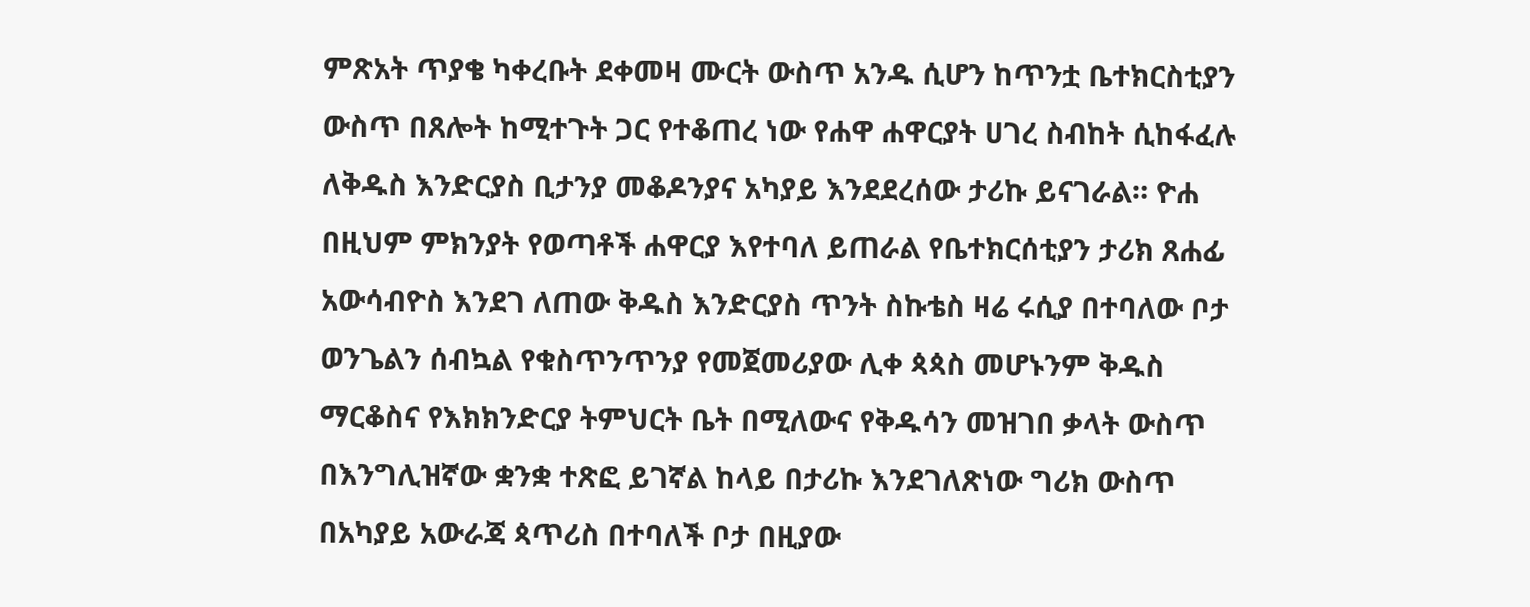ምጽአት ጥያቄ ካቀረቡት ደቀመዛ ሙርት ውስጥ አንዱ ሲሆን ከጥንቷ ቤተክርስቲያን ውስጥ በጸሎት ከሚተጉት ጋር የተቆጠረ ነው የሐዋ ሐዋርያት ሀገረ ስብከት ሲከፋፈሉ ለቅዱስ እንድርያስ ቢታንያ መቆዶንያና አካያይ እንደደረሰው ታሪኩ ይናገራል። ዮሐ በዚህም ምክንያት የወጣቶች ሐዋርያ እየተባለ ይጠራል የቤተክርሰቲያን ታሪክ ጸሐፊ አውሳብዮስ እንደገ ለጠው ቅዱስ እንድርያስ ጥንት ስኩቴስ ዛሬ ሩሲያ በተባለው ቦታ ወንጌልን ሰብኳል የቁስጥንጥንያ የመጀመሪያው ሊቀ ጳጳስ መሆኑንም ቅዱስ ማርቆስና የእክክንድርያ ትምህርት ቤት በሚለውና የቅዱሳን መዝገበ ቃላት ውስጥ በእንግሊዝኛው ቋንቋ ተጽፎ ይገኛል ከላይ በታሪኩ እንደገለጽነው ግሪክ ውስጥ በአካያይ አውራጃ ጳጥሪስ በተባለች ቦታ በዚያው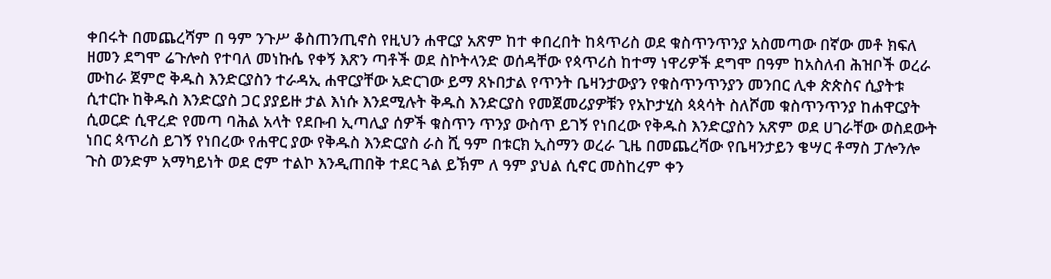ቀበሩት በመጨረሻም በ ዓም ንጉሥ ቆስጠንጢኖስ የዚህን ሐዋርያ አጽም ከተ ቀበረበት ከጳጥሪስ ወደ ቁስጥንጥንያ አስመጣው በኛው መቶ ክፍለ ዘመን ደግሞ ሬጉሎስ የተባለ መነኩሴ የቀኝ እጽን ጣቶች ወደ ስኮትላንድ ወሰዳቸው የጳጥሪስ ከተማ ነዋሪዎች ደግሞ በዓም ከአስለብ ሕዝቦች ወረራ ሙከራ ጀምሮ ቅዱስ እንድርያስን ተራዳኢ ሐዋርያቸው አድርገው ይማ ጸኑበታል የጥንት ቤዛንታውያን የቁስጥንጥንያን መንበር ሊቀ ጵጵስና ሲያትቱ ሲተርኩ ከቅዱስ እንድርያስ ጋር ያያይዙ ታል እነሱ እንደሚሉት ቅዱስ እንድርያስ የመጀመሪያዎቹን የአኮታሂስ ጳጳሳት ስለሾመ ቁስጥንጥንያ ከሐዋርያት ሲወርድ ሲዋረድ የመጣ ባሕል አላት የደቡብ ኢጣሊያ ሰዎች ቁስጥን ጥንያ ውስጥ ይገኝ የነበረው የቅዱስ እንድርያስን አጽም ወደ ሀገራቸው ወስደውት ነበር ጳጥሪስ ይገኝ የነበረው የሐዋር ያው የቅዱስ እንድርያስ ራስ ሺ ዓም በቱርክ ኢስማን ወረራ ጊዜ በመጨረሻው የቤዛንታይን ቄሣር ቶማስ ፓሎንሎ ጉስ ወንድም አማካይነት ወደ ሮም ተልኮ እንዲጠበቅ ተደር ጓል ይኽም ለ ዓም ያህል ሲኖር መስከረም ቀን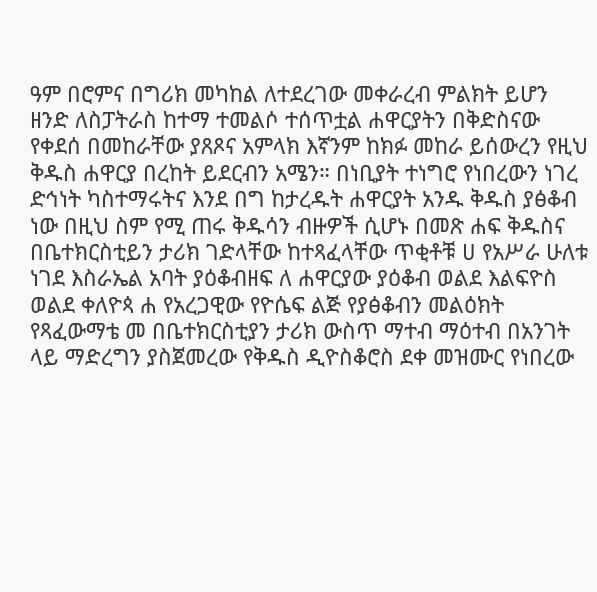ዓም በሮምና በግሪክ መካከል ለተደረገው መቀራረብ ምልክት ይሆን ዘንድ ለስፓትራስ ከተማ ተመልሶ ተሰጥቷል ሐዋርያትን በቅድስናው የቀደሰ በመከራቸው ያጸጾና አምላክ እኛንም ከክፉ መከራ ይሰውረን የዚህ ቅዱስ ሐዋርያ በረከት ይደርብን አሜን። በነቢያት ተነግሮ የነበረውን ነገረ ድኅነት ካስተማሩትና እንደ በግ ከታረዱት ሐዋርያት አንዱ ቅዱስ ያፅቆብ ነው በዚህ ስም የሚ ጠሩ ቅዱሳን ብዙዎች ሲሆኑ በመጽ ሐፍ ቅዱስና በቤተክርስቲይን ታሪክ ገድላቸው ከተጻፈላቸው ጥቂቶቹ ሀ የአሥራ ሁለቱ ነገደ እስራኤል አባት ያዕቆብዘፍ ለ ሐዋርያው ያዕቆብ ወልደ እልፍዮስ ወልደ ቀለዮጳ ሐ የአረጋዊው የዮሴፍ ልጅ የያፅቆብን መልዕክት የጻፈውማቴ መ በቤተክርስቲያን ታሪክ ውስጥ ማተብ ማዕተብ በአንገት ላይ ማድረግን ያስጀመረው የቅዱስ ዲዮስቆሮስ ደቀ መዝሙር የነበረው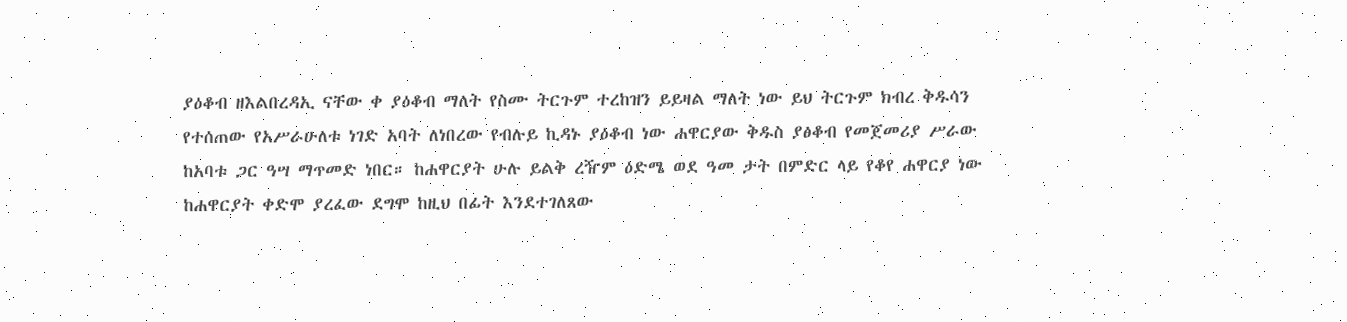ያዕቆብ ዘእልበረዳኢ ናቸው ቀ ያዕቆብ ማለት የስሙ ትርጉም ተረከዝን ይይዛል ማለት ነው ይህ ትርጉም ክብረ ቅዱሳን የተሰጠው የአሥራሁለቱ ነገድ አባት ለነበረው የብሉይ ኪዳኑ ያዕቆብ ነው ሐዋርያው ቅዱስ ያፅቆብ የመጀመሪያ ሥራው ከአባቱ ጋር ዓሣ ማጥመድ ነበር። ከሐዋርያት ሁሉ ይልቅ ረዥም ዕድሜ ወደ ዓመ ታት በምድር ላይ የቆየ ሐዋርያ ነው ከሐዋርያት ቀድሞ ያረፈው ደግሞ ከዚህ በፊት እንደተገለጸው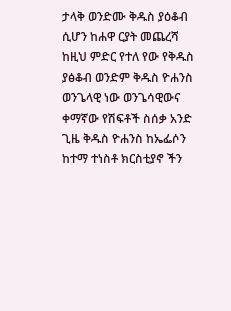ታላቅ ወንድሙ ቅዱስ ያዕቆብ ሲሆን ከሐዋ ርያት መጨረሻ ከዚህ ምድር የተለ የው የቅዱስ ያፅቆብ ወንድም ቅዱስ ዮሐንስ ወንጌላዊ ነው ወንጌሳዊውና ቀማኛው የሽፍቶች ስሰቃ አንድ ጊዜ ቅዱስ ዮሐንስ ከኤፌሶን ከተማ ተነስቶ ክርስቲያኖ ችን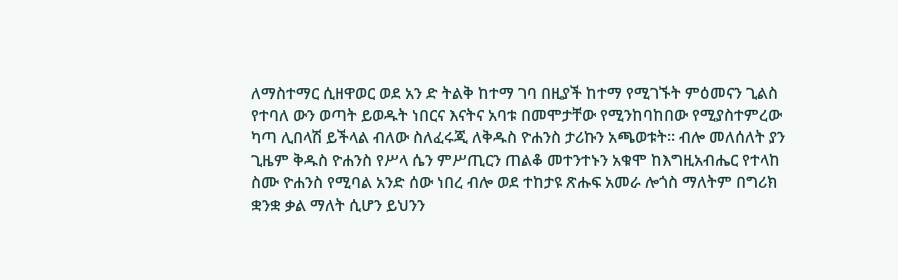ለማስተማር ሲዘዋወር ወደ አን ድ ትልቅ ከተማ ገባ በዚያች ከተማ የሚገኙት ምዕመናን ጊልስ የተባለ ውን ወጣት ይወዱት ነበርና እናትና አባቱ በመሞታቸው የሚንከባከበው የሚያስተምረው ካጣ ሊበላሽ ይችላል ብለው ስለፈሩጂ ለቅዱስ ዮሐንስ ታሪኩን አጫወቱት። ብሎ መለሰለት ያን ጊዜም ቅዱስ ዮሐንስ የሥላ ሴን ምሥጢርን ጠልቆ መተንተኑን አቁሞ ከእግዚአብሔር የተላከ ስሙ ዮሐንስ የሚባል አንድ ሰው ነበረ ብሎ ወደ ተከታዩ ጽሑፍ አመራ ሎጎስ ማለትም በግሪክ ቋንቋ ቃል ማለት ሲሆን ይህንን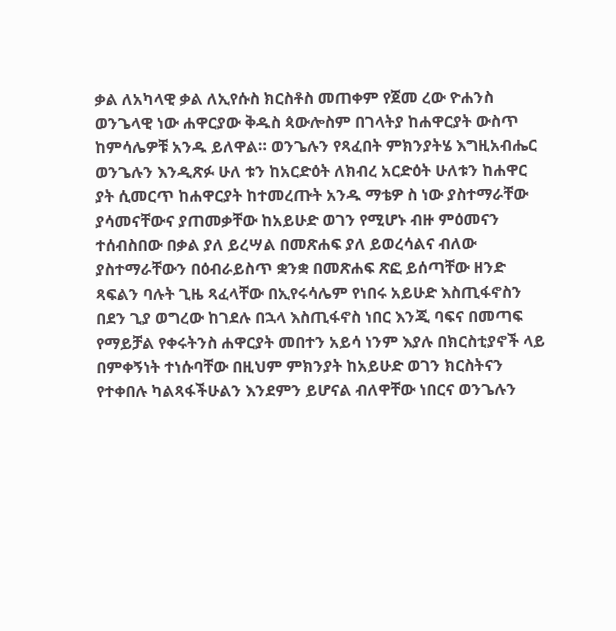ቃል ለአካላዊ ቃል ለኢየሱስ ክርስቶስ መጠቀም የጀመ ረው ዮሐንስ ወንጌላዊ ነው ሐዋርያው ቅዱስ ጳውሎስም በገላትያ ከሐዋርያት ውስጥ ከምሳሌዎቹ አንዱ ይለዋል። ወንጌሉን የጻፈበት ምክንያትሄ እግዚአብሔር ወንጌሉን እንዲጽፉ ሁለ ቱን ከአርድዕት ለክብረ አርድዕት ሁለቱን ከሐዋር ያት ሲመርጥ ከሐዋርያት ከተመረጡት አንዱ ማቴዎ ስ ነው ያስተማራቸው ያሳመናቸውና ያጠመቃቸው ከአይሁድ ወገን የሚሆኑ ብዙ ምዕመናን ተሰብስበው በቃል ያለ ይረሣል በመጽሐፍ ያለ ይወረሳልና ብለው ያስተማራቸውን በዕብራይስጥ ቋንቋ በመጽሐፍ ጽፎ ይሰጣቸው ዘንድ ጻፍልን ባሉት ጊዜ ጻፈላቸው በኢየሩሳሌም የነበሩ አይሁድ እስጢፋኖስን በደን ጊያ ወግረው ከገደሉ በኋላ እስጢፋኖስ ነበር እንጂ ባፍና በመጣፍ የማይቻል የቀሩትንስ ሐዋርያት መበተን አይሳ ነንም እያሉ በክርስቲያኖች ላይ በምቀኝነት ተነሱባቸው በዚህም ምክንያት ከአይሁድ ወገን ክርስትናን የተቀበሉ ካልጻፋችሁልን እንደምን ይሆናል ብለዋቸው ነበርና ወንጌሉን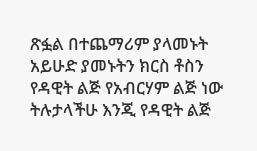ጽፏል በተጨማሪም ያላመኑት አይሁድ ያመኑትን ክርስ ቶስን የዳዊት ልጅ የአብርሃም ልጅ ነው ትሉታላችሁ እንጂ የዳዊት ልጅ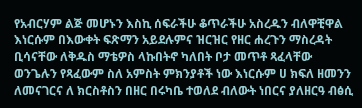የአብርሃም ልጅ መሆኑን እስኪ ሰፍራችሁ ቆጥራችሁ አስረዱን ብለዋቺዋል እነርሱም በእውቀት ፍጽማን አይደሉምና ዝርዝር የዘር ሐረጉን ማስረዳት ቢሳናቸው ለቅዱስ ማቴዎስ ላኩበትኖ ካለበት ቦታ መጥቶ ጻፈላቸው ወንጌሉን የጻፈውም ስለ አምስት ምክንያቶች ነው እነርሱም ሀ ክፍለ ዘመንን ለመናገርና ለ ክርስቶስን በዘር በሩካቤ ተወለደ ብለውት ነበርና ያለዘርዓ ብፅሲ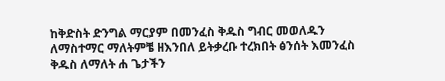ከቅድስት ድንግል ማርያም በመንፈስ ቅዱስ ግብር መወለዱን ለማስተማር ማለትምቼ ዘእንበለ ይትቃረቡ ተረክበት ፅንሰት እመንፈስ ቅዱስ ለማለት ሐ ጌታችን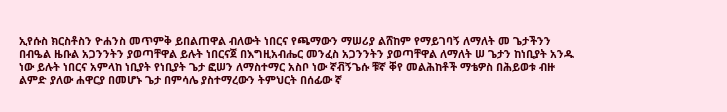ኢየሱስ ክርስቶስን ዮሐንስ መጥምቅ ይበልጠዋል ብለውት ነበርና የጫማውን ማሠሪያ ልሸከም የማይገባኝ ለማለት መ ጌታችንን በብዔል ዜቡል አጋንንትን ያወጣቸዋል ይሉት ነበርናጀ በእግዚአብሔር መንፈስ አጋንንትን ያወጣቸዋል ለማለት ሠ ጌታን ከነቢያት አንዱ ነው ይሉት ነበርና አምላከ ነቢያት የነቢያት ጌታ ፎሠን ለማስተማር አስቦ ነው ኛቭኝጌሱ ቹኛ ቐየ መልሕከቶች ማቴዎስ በሕይወቱ ብዙ ልምድ ያለው ሐዋርያ በመሆኑ ጌታ በምሳሌ ያስተማረውን ትምህርት በሰፊው ኛ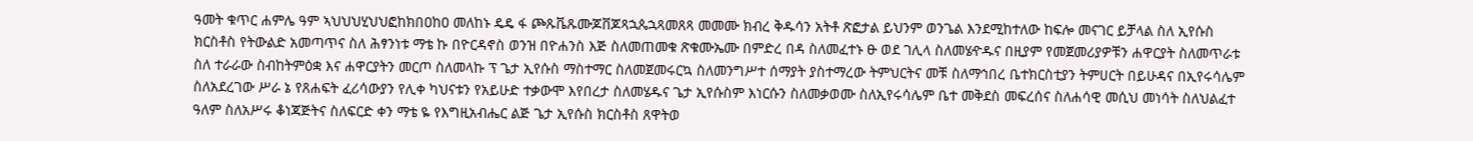ዓመት ቁጥር ሐምሌ ዓም ኣህህህሂህህፎከክበዐከዐ መለከኑ ዴዴ ፋ ጮጹቬጹሙጆቨጆጻኋጴኋጻመጸጻ መመሙ ክብረ ቅዱሳን አትቶ ጽፎታል ይህንም ወንጌል እንደሚከተለው ከፍሎ መናገር ይቻላል ስለ ኢየሱስ ክርስቶስ የትውልድ አመጣጥና ስለ ሕፃንነቱ ማቴ ኩ በዮርዳኖስ ወንዝ በዮሐንስ እጅ ስለመጠመቁ ጽቁሙኤሙ በምድረ በዳ ስለመፈተኑ ፁ ወደ ገሊላ ስለመሄዯዱና በዚያም የመጀመሪያዎቹን ሐዋርያት ስለመጥራቱ ስለ ተራራው ስብከትምዕቋ እና ሐዋርያትን መርጦ ስለመላኩ ፕ ጌታ ኢየሱስ ማስተማር ስለመጀመሩርኳ ስለመንግሥተ ሰማያት ያስተማረው ትምህርትና መቹ ስለማኅበረ ቤተክርስቲያን ትምሀርት በይሁዳና በኢየሩሳሌም ስለአደረገው ሥራ ኔ የጸሐፍት ፈሪሳውያን የሊቀ ካህናቱን የአይሁድ ተቃውሞ እየበረታ ስለመሄዱና ጌታ ኢየሱስም እነርሱን ስለመቃወሙ ስለኢየሩሳሌም ቤተ መቅደስ መፍረሰና ስለሐሳዊ መሲህ መነሳት ስለህልፈተ ዓለም ስለአሥሩ ቆነጃጅትና ስለፍርድ ቀን ማቴ ዬ የእግዚአብሔር ልጅ ጌታ ኢየሱስ ክርስቶስ ጸዋትወ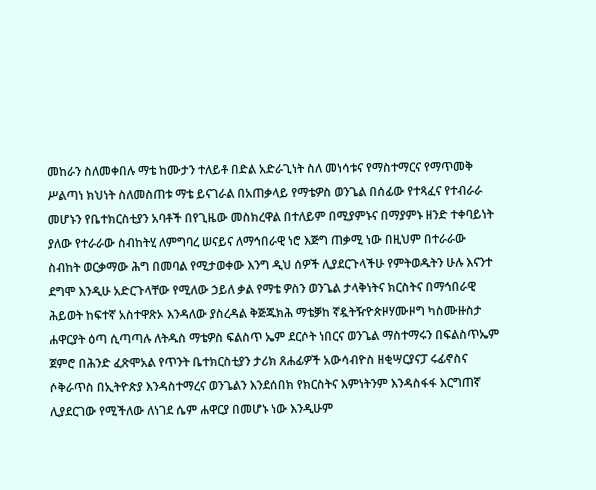መከራን ስለመቀበሉ ማቴ ከሙታን ተለይቶ በድል አድራጊነት ስለ መነሳቱና የማስተማርና የማጥመቅ ሥልጣነ ክህነት ስለመስጠቱ ማቴ ይናገራል በአጠቃላይ የማቴዎስ ወንጌል በሰፊው የተጻፈና የተብራራ መሆኑን የቤተክርስቲያን አባቶች በየጊዜው መስክረዋል በተለይም በሚያምኑና በማያምኑ ዘንድ ተቀባይነት ያለው የተራራው ስብከትሂ ለምግባረ ሠናይና ለማኅበራዊ ነሮ እጅግ ጠቃሚ ነው በዚህም በተራራው ስብከት ወርቃማው ሕግ በመባል የሚታወቀው እንግ ዲህ ሰዎች ሊያደርጉላችሁ የምትወዱትን ሁሉ እናንተ ደግሞ እንዲሁ አድርጉላቸው የሚለው ኃይለ ቃል የማቴ ዎስን ወንጌል ታላቅነትና ክርስትና በማኅበራዊ ሕይወት ከፍተኛ አስተዋጽኦ እንዳለው ያስረዳል ቅጅጁክሕ ማቴቓከ ኛዷትዥዮጵዞሃሙዞግ ካስሙዙስታ ሐዋርያት ዕጣ ሲጣጣሉ ለትዱስ ማቴዎስ ፍልስጥ ኤም ደርሶት ነበርና ወንጌል ማስተማሩን በፍልስጥኤም ጀምሮ በሕንድ ፈጽሞአል የጥንት ቤተክርስቲያን ታሪክ ጸሐፊዎች አውሳብዮስ ዘቂሣርያናፓ ሩፊኖስና ሶቅራጥስ በኢትዮጵያ እንዳስተማረና ወንጌልን እንደሰበክ የክርስትና እምነትንም እንዳስፋፋ እርግጠኛ ሊያደርገው የሚችለው ለነገደ ሴም ሐዋርያ በመሆኑ ነው እንዲሁም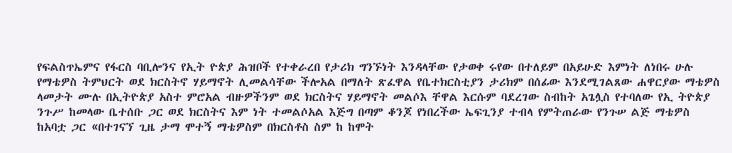የፍልስጥኤምና የፋርስ ባቢሎንና የኢት ዮጵያ ሕዝቦች የተቀራረበ የታሪክ ግንኙነት እንዳላቸው የታወቀ ሩየው በተለይም በአይሁድ እምነት ለነበሩ ሁሉ የማቴዎስ ትምህርት ወደ ክርስትኖ ሃይማኖት ሊመልሳቸው ችሎአል በማለት ጽፈዋል የቤተክርስቲያን ታሪክም በሰፊው እንደሚገልጸው ሐዋርያው ማቴዎስ ላመታት ሙሉ በኢትዮጵያ አስተ ምሮአል ብዙዎችንም ወደ ክርስትና ሃይማኖት መልሶእ ቸዋል እርሱም ባደረገው ስብከት አጌሏስ የተባለው የኢ ትዮጵያ ንጉሥ ከመላው ቤተሰቡ ጋር ወደ ክርስትና እም ነት ተመልሶአል እጅግ በጣም ቆንጆ የነበረችው ኤፍጊንያ ተብላ የምትጠራው የንጉሠ ልጅ ማቴዎስ ከአባቷ ጋር «በተገናኘ ጊዜ ታማ ሞተኝ ማቴዎስም በክርስቶስ ስም ከ ከሞት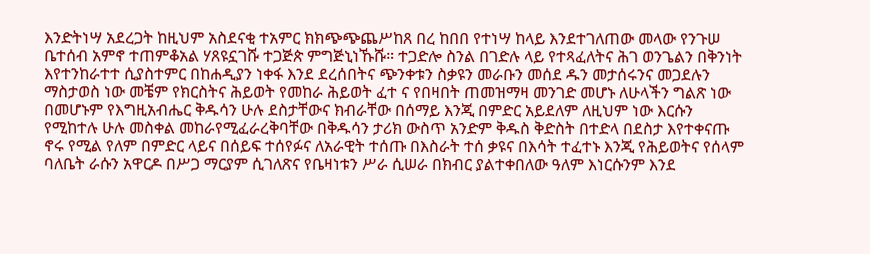እንድትነሣ አደረጋት ከዚህም አስደናቂ ተአምር ክክጭጭጨሥከጸ በረ ከበበ የተነሣ ከላይ እንደተገለጠው መላው የንጉሠ ቤተሰብ አምኖ ተጠምቆአል ሃጸዩኗገሹ ተጋጅጵ ምግጅኒነኹሹ። ተጋድሎ ስንል በገድሉ ላይ የተጻፈለትና ሕገ ወንጌልን በቅንነት እየተንከራተተ ሲያስተምር በከሐዲያን ነቀፋ እንደ ደረሰበትና ጭንቀቱን ስቃዩን መራቡን መሰደ ዱን መታሰሩንና መጋደሉን ማስታወስ ነው መቼም የክርስትና ሕይወት የመከራ ሕይወት ፈተ ና የበዛበት ጠመዝማዛ መንገድ መሆኑ ለሁላችን ግልጽ ነው በመሆኑም የእግዚአብሔር ቅዱሳን ሁሉ ደስታቸውና ክብራቸው በሰማይ እንጂ በምድር አይደለም ለዚህም ነው እርሱን የሚከተሉ ሁሉ መስቀል መከራየሚፈራረቅባቸው በቅዱሳን ታሪክ ውስጥ አንድም ቅዱስ ቅድስት በተድላ በደስታ እየተቀናጡ ኖሩ የሚል የለም በምድር ላይና በሰይፍ ተሰየፉና ለአራዊት ተሰጡ በእስራት ተሰ ቃዩና በእሳት ተፈተኑ እንጂ የሕይወትና የሰላም ባለቤት ራሱን አዋርዶ በሥጋ ማርያም ሲገለጽና የቤዛነቱን ሥራ ሲሠራ በክብር ያልተቀበለው ዓለም እነርሱንም እንደ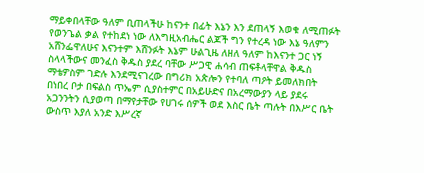ማይቀበላቸው ዓለም ቢጠላችሁ ከናንተ በፊት እኔን እን ደጠላኝ እወቁ ለሚጠፉት የወንጌል ቃል የተከደነ ነው ለእግዚአብሔር ልጆች ግን የተረዳ ነው እኔ ዓለምን አሸንፌዋለሁና እናንተም እሸንፉት እኔም ሁልጊዜ ለዘለ ዓለም ከእናንተ ጋር ነኝ ስላላችውና መንፈስ ቅዱስ ያደረ ባቸው ሥጋዊ ሐሳብ ጠፍቶላቸዋል ቅዱስ ማቴዎስም ገድሉ እንደሚናገረው በግሪክ አጵሎን የተባለ ጣዖት ይመለክበት በነበረ ቦታ በፍልስ ጥኤም ሲያስተምር በአይሁድና በአረማውያን ላይ ያደሩ አጋንንትን ሲያወጣ በማየታቸው የሀገሩ ሰዎች ወደ እስር ቤት ጣሉት በእሥር ቤት ውስጥ እያለ አንድ እሥረኛ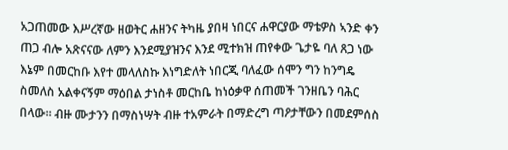አጋጠመው እሥረኛው ዘወትር ሐዘንና ትካዜ ያበዛ ነበርና ሐዋርያው ማቴዎስ ኣንድ ቀን ጠጋ ብሎ አጽናናው ለምን እንደሚያዝንና እንደ ሚተክዝ ጠየቀው ጌታዬ ባለ ጸጋ ነው እኔም በመርከቡ እየተ መላለስኩ እነግድለት ነበርጂ ባለፈው ሰሞን ግን ከንግዴ ስመለስ አልቀናኝም ማዕበል ታነስቶ መርከቤ ከነዕቃዋ ሰጠመች ገንዘቤን ባሕር በላው። ብዙ ሙታንን በማስነሣት ብዙ ተአምራት በማድረግ ጣዖታቸውን በመደምሰስ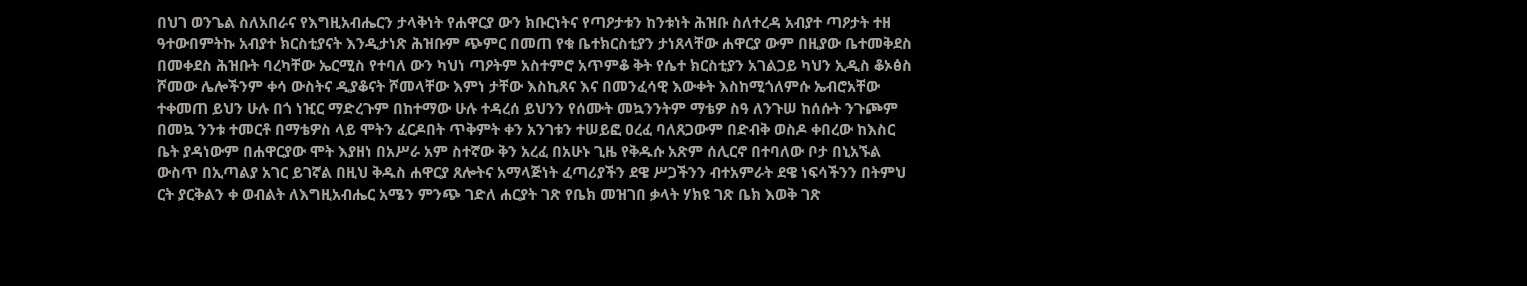በህገ ወንጌል ስለአበራና የእግዚአብሔርን ታላቅነት የሐዋርያ ውን ክቡርነትና የጣዖታቱን ከንቱነት ሕዝቡ ስለተረዳ አብያተ ጣዖታት ተዘ ዓተውበምትኩ አብያተ ክርስቲያናት እንዲታነጽ ሕዝቡም ጭምር በመጠ የቁ ቤተክርስቲያን ታነጸላቸው ሐዋርያ ውም በዚያው ቤተመቅደስ በመቀደስ ሕዝቡት ባረካቸው ኤርሚስ የተባለ ውን ካህነ ጣዖትም አስተምሮ አጥምቆ ቅት የሴተ ክርስቲያን አገልጋይ ካህን ኢዲስ ቆኦፅስ ሾመው ሌሎችንም ቀሳ ውስትና ዲያቆናት ሾመላቸው እምነ ታቸው እስኪጸና እና በመንፈሳዊ እውቀት እስከሚጎለምሱ ኤብሮአቸው ተቀመጠ ይህን ሁሉ በጎ ነዢር ማድረጉም በከተማው ሁሉ ተዳረሰ ይህንን የሰሙት መኳንንትም ማቴዎ ስዓ ለንጉሠ ከሰሱት ንጉጮም በመኳ ንንቱ ተመርቶ በማቴዎስ ላይ ሞትን ፈርዶበት ጥቅምት ቀን አንገቱን ተሠይፎ ዐረፈ ባለጸጋውም በድብቅ ወስዶ ቀበረው ከእስር ቤት ያዳነውም በሐዋርያው ሞት እያዘነ በአሥራ አም ስተኛው ቅን አረፈ በአሁኑ ጊዜ የቅዱሱ አጽም ሰሊርኖ በተባለው ቦታ በኒአኙል ውስጥ በኢጣልያ አገር ይገኛል በዚህ ቅዱስ ሐዋርያ ጸሎትና አማላጅነት ፈጣሪያችን ደዌ ሥጋችንን ብተአምራት ደዌ ነፍሳችንን በትምህ ርት ያርቅልን ቀ ወብልት ለእግዚአብሔር አሜን ምንጭ ገድለ ሐርያት ገጽ የቤክ መዝገበ ቃላት ሃክዩ ገጽ ቤክ እወቅ ገጽ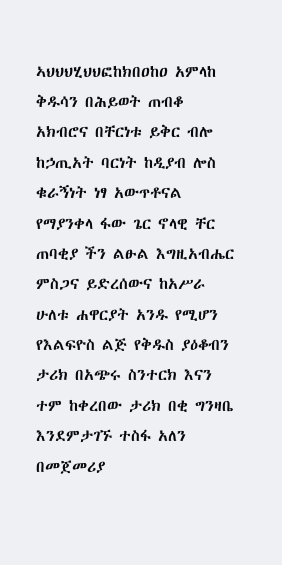ኣህህህሂህህፎከክበዐከዐ አምላከ ቅዱሳን በሕይወት ጠብቆ አክብሮና በቸርነቱ ይቅር ብሎ ከኃጢአት ባርነት ከዲያብ ሎስ ቁራኝነት ነፃ አውጥቶናል የማያንቀላ ፋው ጌር ኖላዊ ቸር ጠባቂያ ችን ልፁል እግዚአብሔር ምስጋና ይድረሰውና ከአሥራ ሁለቱ ሐዋርያት አንዱ የሚሆን የእልፍዮስ ልጅ የቅዱስ ያዕቆብን ታሪክ በአጭሩ ስንተርክ እናን ተም ከቀረበው ታሪክ በቂ ግንዛቤ እንደምታገኙ ተስፋ አለን በመጀመሪያ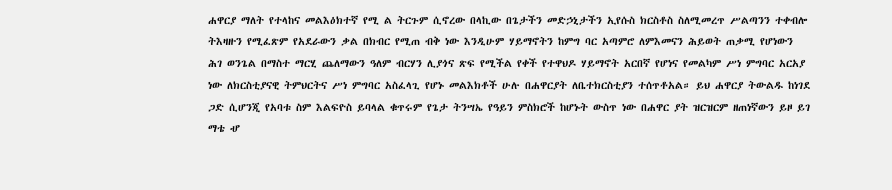ሐዋርያ ማለት የተላከና መልእዕክተኛ የሚ ል ትርጉም ሲኖረው በላኪው በጌታችን መድኃኒታችን ኢየሱስ ክርስቶስ ስለሚመረጥ ሥልጣንን ተቀብሎ ትእዛዙን የሚፈጽም የአደራውን ቃል በክብር የሚጠ ብቅ ነው እንዲሁም ሃይማኖትን ከምግ ባር አጣምሮ ለምእመናን ሕይወት ጠቃሚ የሆነውን ሕገ ወንጌል በማስተ ማርሂ ጨለማውን ዓለም ብርሃን ሊያጎና ጽፍ የሚችል የቀች የተዋህዶ ሃይማኖት አርበኛ የሆነና የመልካም ሥነ ምግባር አርአያ ነው ለክርስቲያናዊ ትምህርትና ሥነ ምግባር አስፈላጊ የሆኑ መልእክቶች ሁሉ በሐዋርያት ለቤተክርስቲያን ተሰጥቶአል። ይህ ሐዋርያ ትውልዱ ከነገደ ጋድ ሲሆንጂ የአባቱ ስም እልፍዮስ ይባላል ቁጥሩም የጌታ ትንሣኤ የዓይን ምስክሮች ከሆኑት ውስጥ ነው በሐዋር ያት ዝርዝርም ዘጠነኛውን ይዞ ይገ ማቴ ሇ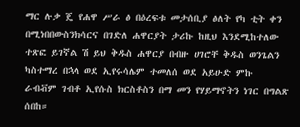ማር ሉቃ ጄ የሐዋ ሥራ ፅ በዕረፍቱ መታሰቢያ ፅለት የካ ቲት ቀን በሚነበበውስንክሳርና በገድለ ሐዋርያት ታሪኩ ከዚህ እንደሚከተለው ተጽፎ ይገኛል ሽ ይህ ቅዱስ ሐዋርያ በብዙ ሀገሮቸ ቅዱስ ወንጌልን ካስተማረ በኋላ ወደ ኢየሩሳሌም ተመለሰ ወደ አይሁድ ምኩ ራብቭም ገብቶ ኢየሱስ ክርስቶስን በማ መን የሃይማኖትን ነገር በግልጽ ሰበከ።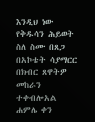እንዲህ ነው የቅዱሳን ሕይወት ስለ ስሙ በጸጋ በአኮቴት ሳያማርር በክብር ጸዋትዎ መከራን ተቀብሎአል ሐምሌ ቀን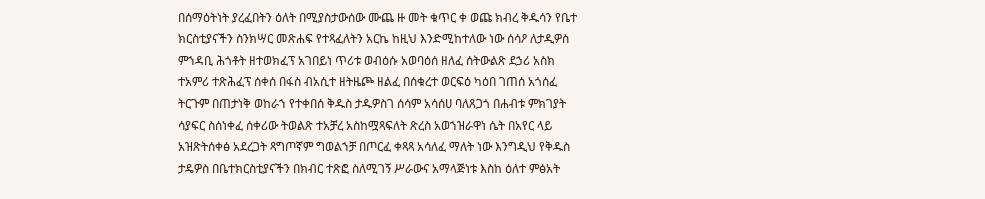በሰማዕትነት ያረፈበትን ዕለት በሚያስታውሰው ሙጨ ዙ መት ቁጥር ቀ ወጩ ክብረ ቅዱሳን የቤተ ክርስቲያናችን ስንክሣር መጽሐፍ የተጻፈለትን አርኬ ከዚህ እንድሚከተለው ነው ሰሳዖ ለታዲዎስ ምኀዳቢ ሕጎቶት ዘተወክፈፕ አገበይነ ጥሪቱ ወብዕሱ አወባዕሰ ዘለፈ ሰትውልጽ ደኃሪ አስክ ተአምሪ ተጽሕፈፕ ሰቀሰ በፋስ ብአሲተ ዘትዜጮ ዘልፈ በሰቁረተ ወርፍዕ ካዕበ ገጠሰ አጎሰፈ ትርጉም በጠታነቅ ወከራኀ የተቀበሰ ቅዱስ ታዱዎስገ ሰሳም አሳሰሀ ባለጸጋጎ በሐብቱ ምክገያት ሳያፍር ስሰነቀፈ ሰቀሪው ትወልጽ ተአቻረ አስከሟጻፍለት ጽረስ አወኀዝራዋነ ሴት በአየር ላይ አዝጽትሰቀፅ አደረጋት ጻግጦኛም ግወልኀቻ በጦርፈ ቀጻጻ አሳለፈ ማለት ነው እንግዲህ የቅዱስ ታዴዎስ በቤተክርስቲያናችን በክብር ተጽፎ ስለሚገኝ ሥራውና አማላጅነቱ እስከ ዕለተ ምፅአት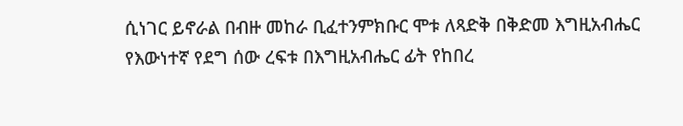ሲነገር ይኖራል በብዙ መከራ ቢፈተንምክቡር ሞቱ ለጻድቅ በቅድመ እግዚአብሔር የእውነተኛ የደግ ሰው ረፍቱ በእግዚአብሔር ፊት የከበረ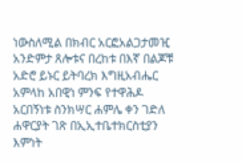ነውስለሚል በክብር አርፎአልጋታመዢ አንድምታ ጸሎቱና በረከቱ በእኛ በልጆቹ አድሮ ይኑር ይትባረክ እግዚአብሔር አምላከ አበዊነ ምንፍ የተዋሕዶ አርበኝነቱ ስንክሣር ሐምሌ ቀን ገድለ ሐዋርያት ገጽ በኢኢተቤተክርስቲያን እምነት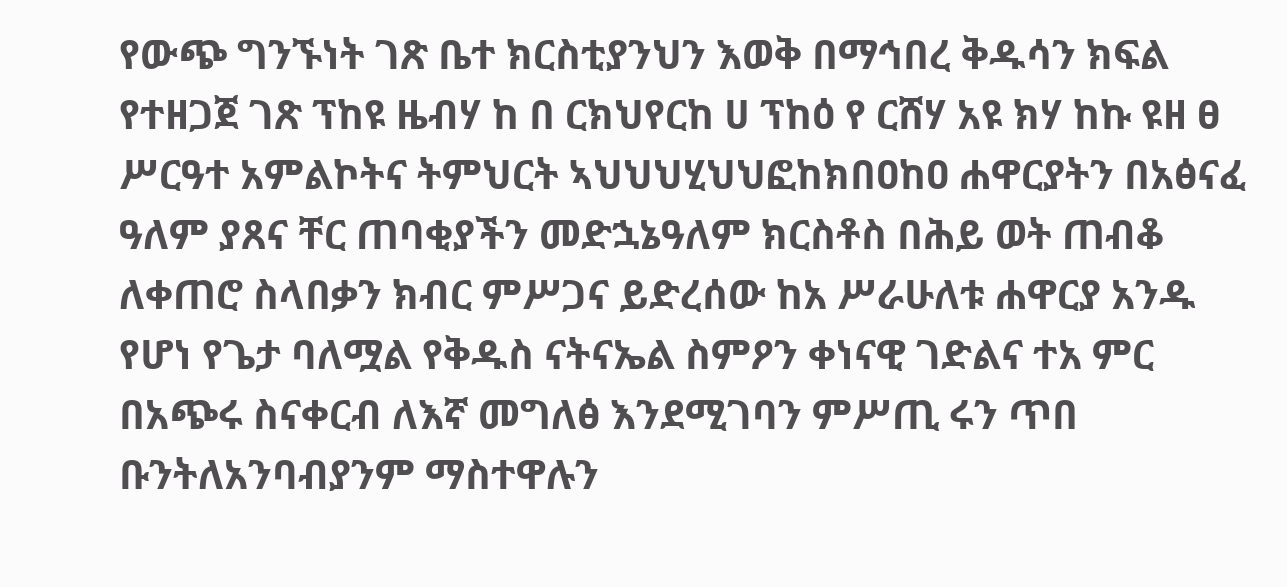የውጭ ግንኙነት ገጽ ቤተ ክርስቲያንህን እወቅ በማኅበረ ቅዱሳን ክፍል የተዘጋጀ ገጽ ፕከዩ ዜብሃ ከ በ ርክህየርከ ሀ ፕከዕ የ ርሸሃ አዩ ክሃ ከኩ ዩዘ ፀ ሥርዓተ አምልኮትና ትምህርት ኣህህህሂህህፎከክበዐከዐ ሐዋርያትን በአፅናፈ ዓለም ያጸና ቸር ጠባቂያችን መድኋኔዓለም ክርስቶስ በሕይ ወት ጠብቆ ለቀጠሮ ስላበቃን ክብር ምሥጋና ይድረሰው ከአ ሥራሁለቱ ሐዋርያ አንዱ የሆነ የጌታ ባለሟል የቅዱስ ናትናኤል ስምዖን ቀነናዊ ገድልና ተአ ምር በአጭሩ ስናቀርብ ለእኛ መግለፅ እንደሚገባን ምሥጢ ሩን ጥበ ቡንትለአንባብያንም ማስተዋሉን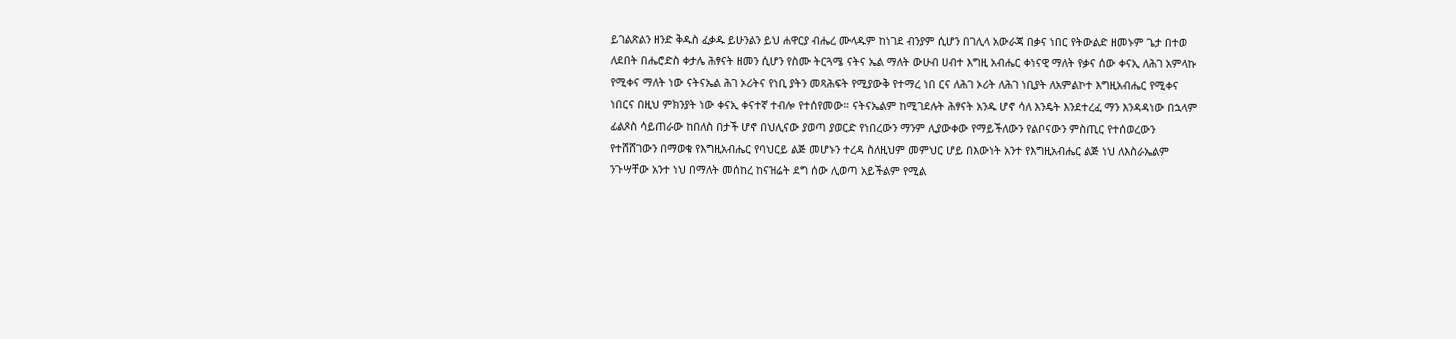ይገልጽልን ዘንድ ቅዱስ ፈቃዱ ይሁንልን ይህ ሐዋርያ ብሔረ ሙላዱም ከነገደ ብንያም ሲሆን በገሊላ አውራጃ በቃና ነበር የትውልድ ዘመኑም ጌታ በተወ ለደበት በሔሮድስ ቀታሌ ሕፃናት ዘመን ሲሆን የስሙ ትርጓሜ ናትና ኤል ማለት ውሁብ ሀብተ እግዚ አብሔር ቀነናዊ ማለት የቃና ሰው ቀናኢ ለሕገ አምላኩ የሚቀና ማለት ነው ናትናኤል ሕገ ኦሪትና የነቢ ያትን መጻሕፍት የሚያውቅ የተማረ ነበ ርና ለሕገ ኦሪት ለሕገ ነቢያት ለአምልኮተ እግዚአብሔር የሚቀና ነበርና በዚህ ምክንያት ነው ቀናኢ ቀናተኛ ተብሎ የተሰየመው። ናትናኤልም ከሚገደሉት ሕፃናት አንዱ ሆኖ ሳለ እንዴት እንደተረፈ ማን እንዳዳነው በኋላም ፊልጾስ ሳይጠራው ከበለስ በታች ሆኖ በህሊናው ያወጣ ያወርድ የነበረውን ማንም ሊያውቀው የማይችለውን የልቦናውን ምስጢር የተሰወረውን የተሸሸገውን በማወቁ የእግዚአብሔር የባህርይ ልጅ መሆኑን ተረዳ ስለዚህም መምህር ሆይ በእውነት አንተ የእግዚአብሔር ልጅ ነህ ለእስራኤልም ንጉሣቸው አንተ ነህ በማለት መሰከረ ከናዝሬት ደግ ሰው ሊወጣ አይችልም የሚል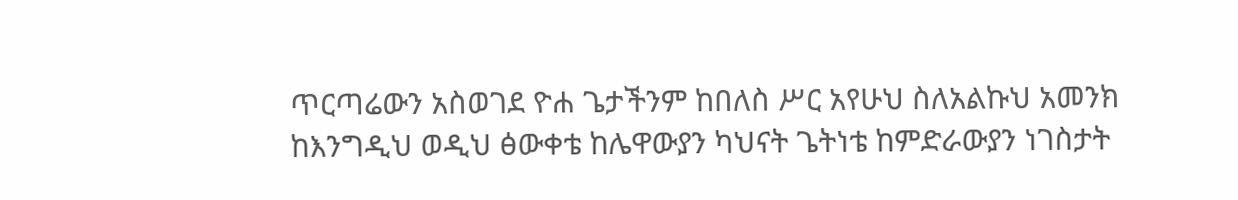ጥርጣሬውን አስወገደ ዮሐ ጌታችንም ከበለስ ሥር አየሁህ ስለአልኩህ አመንክ ከእንግዲህ ወዲህ ፅውቀቴ ከሌዋውያን ካህናት ጌትነቴ ከምድራውያን ነገስታት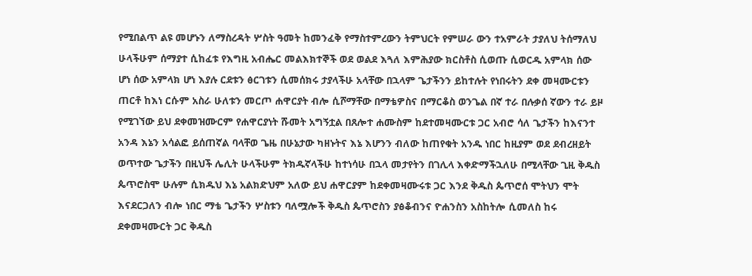የሚበልጥ ልዩ መሆኑን ለማስረዳት ሦስት ዓመት ከመንፈቅ የማስተምረውን ትምህርት የምሠራ ውን ተአምራት ታያለህ ትሰማለህ ሁላችሁም ሰማያተ ሲከፈቱ የእግዚ አብሔር መልእክተኞች ወደ ወልደ እጓለ እምሕያው ክርስቶስ ሲወጡ ሲወርዱ አምላክ ሰው ሆነ ሰው አምላክ ሆነ እያሉ ርደቱን ፅርገቱን ሲመሰክሩ ታያላችሁ አላቸው በኋላም ጌታችንን ይከተሉት የነበሩትን ደቀ መዛሙርቱን ጠርቶ ከእነ ርሱም አስራ ሁለቱን መርጦ ሐዋርያት ብሎ ሲሾማቸው በማቴዎስና በማርቆስ ወንጌል በኛ ተራ በሉቃሰ ኛውን ተራ ይዞ የሚገኘው ይህ ደቀመዝሙርም የሐዋርያነት ሹመት አግኝቷል በጸሎተ ሐሙስም ከደተመዛሙርቱ ጋር አብሮ ሳለ ጌታችን ከእናንተ አንዳ እኔን አሳልፎ ይሰጠኛል ባላቸወ ጌዜ በሁኔታው ካዘኑትና እኔ እሆንን ብለው ከጠየቁት አንዱ ነበር ከዚያም ወደ ደብረዘይት ወጥተው ጌታችን በዚህች ሌሊት ሁላችሁም ትክዱኛላችሁ ከተነሳሁ በኋላ መታየትን በገሊላ እቀድማችኋለሁ በሚላቸው ጊዚ ቅዱስ ጴጥሮስሞ ሁሉም ሲክዱህ እኔ አልክድህም አለው ይህ ሐዋርያም ከደቀመዛሙሩቱ ጋር እንደ ቅዱስ ጴጥሮሰ ሞትህን ሞት እናደርጋለን ብሎ ነበር ማቴ ጌታችን ሦስቱን ባለሟሎች ቅዱስ ጴጥሮስን ያፅቆብንና ዮሐንስን አስከትሎ ሲመለስ ከሩ ደቀመዛሙርት ጋር ቅዱስ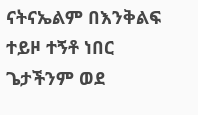ናትናኤልም በእንቅልፍ ተይዞ ተኝቶ ነበር ጌታችንም ወደ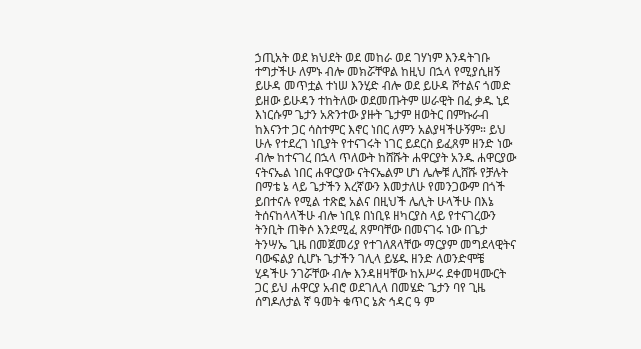ኃጢአት ወደ ክህደት ወደ መከራ ወደ ገሃነም እንዳትገቡ ተግታችሁ ለምኑ ብሎ መክሯቸዋል ከዚህ በኋላ የሚያሲዘኝ ይሁዳ መጥቷል ተነሠ እንሂድ ብሎ ወደ ይሁዳ ሾተልና ጎመድ ይዘው ይሁዳን ተከትለው ወደመጡትም ሠራዊት በፈ ቃዱ ኒደ እነርሱም ጌታን አጽንተው ያዙት ጌታም ዘወትር በምኩራብ ከእናንተ ጋር ሳስተምር እኖር ነበር ለምን አልያዛችሁኝም። ይህ ሁሉ የተደረገ ነቢያት የተናገሩት ነገር ይደርስ ይፈጸም ዘንድ ነው ብሎ ከተናገረ በኋላ ጥለውት ከሸሹት ሐዋርያት አንዱ ሐዋርያው ናትናኤል ነበር ሐዋርያው ናትናኤልም ሆነ ሌሎቹ ሊሸሹ የቻሉት በማቴ ኔ ላይ ጌታችን እረኛውን እመታለሁ የመንጋውም በጎች ይበተናሉ የሚል ተጽፎ አልና በዚህች ሌሊት ሁላችሁ በእኔ ትሰናከላላችሁ ብሎ ነቢዩ በነቢዩ ዘካርያስ ላይ የተናገረውን ትንቢት ጠቅሶ እንደሚፈ ጸምባቸው በመናገሩ ነው በጌታ ትንሣኤ ጊዜ በመጀመሪያ የተገለጸላቸው ማርያም መግደላዊትና ባውፍልያ ሲሆኑ ጌታችን ገሊላ ይሄዱ ዘንድ ለወንድሞቼ ሂዳችሁ ንገሯቸው ብሎ እንዳዘዛቸው ከአሥሩ ደቀመዛሙርት ጋር ይህ ሐዋርያ አብሮ ወደገሊላ በመሄድ ጌታን ባየ ጊዜ ሰግዶለታል ኛ ዓመት ቁጥር ኔጵ ኅዳር ዓ ም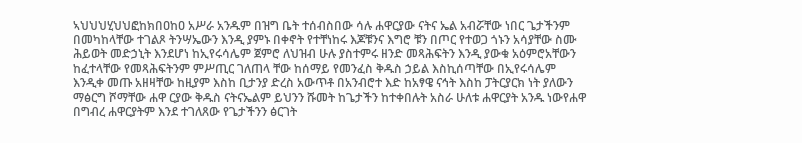ኣህህህሂህህፎከክበዐከዐ አሥራ አንዱም በዝግ ቤት ተሰብስበው ሳሉ ሐዋርያው ናትና ኤል አብሯቸው ነበር ጌታችንም በመካከላቸው ተገልጾ ትንሣኤውን እንዲ ያምኑ በቀኖት የተቸነከሩ እጆቹንና እግሮ ቹን በጦር የተወጋ ጎኑን አሳያቸው ስሙ ሕይወት መድኃኒት እንደሆነ ከኢየሩሳሌም ጀምሮ ለህዝብ ሁሉ ያስተምሩ ዘንድ መጻሕፍትን እንዲ ያውቁ አዕምሮአቸውን ከፈተላቸው የመጻሕፍትንም ምሥጢር ገለጠላ ቸው ከሰማይ የመንፈስ ቅዱስ ኃይል እስኪሰጣቸው በኢየሩሳሌም እንዲቀ መጡ አዘዛቸው ከዚያም እስከ ቢታንያ ድረስ አውጥቶ በአንብሮተ እድ ከአፃዌ ናኅት እስከ ፓትርያርክ ነት ያለውን ማፅርግ ሾማቸው ሐዋ ርያው ቅዱስ ናትናኤልም ይህንን ሹመት ከጌታችን ከተቀበሉት አስራ ሁለቱ ሐዋርያት አንዱ ነውየሐዋ በግብረ ሐዋርያትም እንደ ተገለጸው የጌታችንን ፅርገት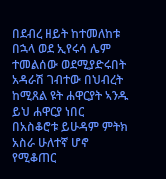በደብረ ዘይት ከተመለከቱ በኋላ ወደ ኢየሩሳ ሌም ተመልሰው ወደሚያድሩበት አዳራሽ ገብተው በህብረት ከሚጸል ዩት ሐዋርያት ኣንዱ ይህ ሐዋርያ ነበር በአስቆሮቱ ይሁዳም ምትክ አስራ ሁለተኛ ሆኖ የሚቆጠር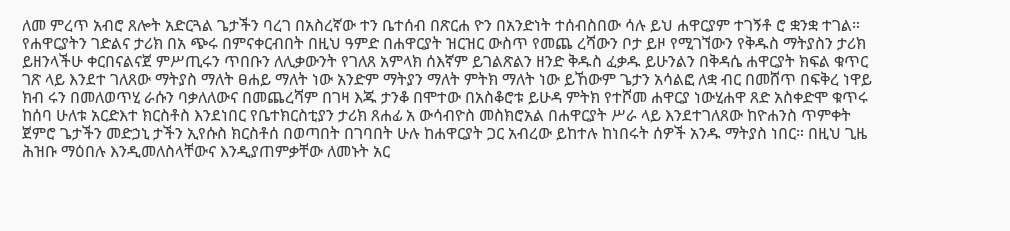ለመ ምረጥ አብሮ ጸሎት አድርጓል ጌታችን ባረገ በአስረኛው ተን ቤተሰብ በጽርሐ ዮን በአንድነት ተሰብስበው ሳሉ ይህ ሐዋርያም ተገኝቶ ሮ ቋንቋ ተገል። የሐዋርያትን ገድልና ታሪክ በአ ጭሩ በምናቀርብበት በዚህ ዓምድ በሐዋርያት ዝርዝር ውስጥ የመጨ ረሻውን ቦታ ይዞ የሚገኘውን የቅዱስ ማትያስን ታሪክ ይዘንላችሁ ቀርበናልናጀ ምሥጢሩን ጥበቡን ለሊቃውንት የገለጸ አምላክ ሰእኛም ይገልጽልን ዘንድ ቅዱስ ፈቃዱ ይሁንልን በቅዳሴ ሐዋርያት ክፍል ቁጥር ገጽ ላይ እንደተ ገለጸው ማትያስ ማለት ፀሐይ ማለት ነው አንድም ማትያን ማለት ምትክ ማለት ነው ይኸውም ጌታን አሳልፎ ለቋ ብር በመሸጥ በፍቅረ ነዋይ ክብ ሩን በመለወጥሂ ራሱን ባቃለለውና በመጨረሻም በገዛ እጁ ታንቆ በሞተው በአስቆሮቱ ይሁዳ ምትክ የተሾመ ሐዋርያ ነውሂሐዋ ጸድ አስቀድሞ ቁጥሩ ከሰባ ሁለቱ አርድእተ ክርስቶስ እንደነበር የቤተክርስቲያን ታሪክ ጸሐፊ አ ውሳብዮስ መስክሮአል በሐዋርያት ሥራ ላይ እንደተገለጸው ከዮሐንስ ጥምቀት ጀምሮ ጌታችን መድኃኒ ታችን ኢየሱስ ክርስቶሰ በወጣበት በገባበት ሁሉ ከሐዋርያት ጋር አብረው ይከተሉ ከነበሩት ሰዎች አንዱ ማትያስ ነበር። በዚህ ጊዜ ሕዝቡ ማዕበሉ እንዲመለስላቸውና እንዲያጠምቃቸው ለመኑት አር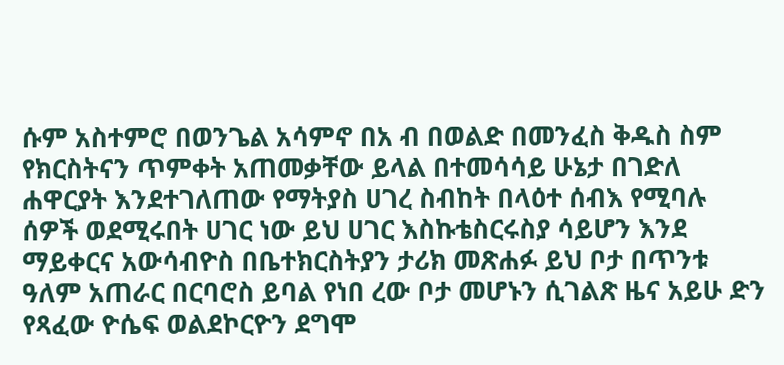ሱም አስተምሮ በወንጌል አሳምኖ በአ ብ በወልድ በመንፈስ ቅዱስ ስም የክርስትናን ጥምቀት አጠመቃቸው ይላል በተመሳሳይ ሁኔታ በገድለ ሐዋርያት እንደተገለጠው የማትያስ ሀገረ ስብከት በላዕተ ሰብእ የሚባሉ ሰዎች ወደሚሩበት ሀገር ነው ይህ ሀገር እስኩቴስርሩስያ ሳይሆን እንደ ማይቀርና አውሳብዮስ በቤተክርስትያን ታሪክ መጽሐፉ ይህ ቦታ በጥንቱ ዓለም አጠራር በርባሮስ ይባል የነበ ረው ቦታ መሆኑን ሲገልጽ ዜና አይሁ ድን የጻፈው ዮሴፍ ወልደኮርዮን ደግሞ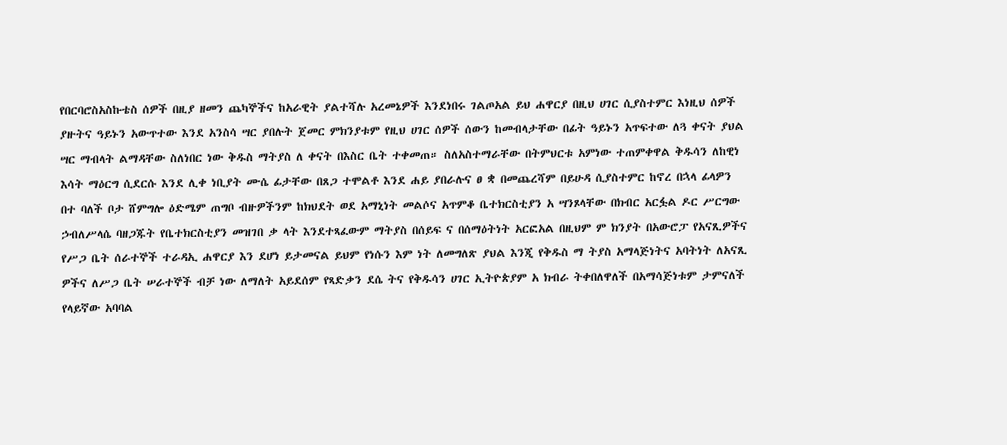የበርባሮስአስኩቴስ ሰዎች በዚያ ዘመን ጨካኞችና ከአራዊት ያልተሻሉ አረመኔዎች እንደነበሩ ገልጦአል ይህ ሐዋርያ በዚህ ሀገር ሲያስተምር እነዚህ ሰዎች ያዙትና ዓይኑን አውጥተው እንደ አንስሳ ሣር ያበሉት ጀመር ምክንያቱም የዚህ ሀገር ሰዎች ሰውን ከመብላታቸው በፊት ዓይኑን አጥፍተው ለጓ ቀናት ያህል ሣር ማብላት ልማዳቸው ስለነበር ነው ቅዱስ ማትያስ ለ ቀናት በእስር ቤት ተቀመጠ። ስለአስተማራቸው በትምህርቱ አምነው ተጠምቀዋል ቅዱሳን ለከዊነ እሳት ማዕርግ ሲደርሱ እንደ ሊቀ ነቢያት ሙሴ ፊታቸው በጸጋ ተሞልቶ እንደ ሐይ ያበራሉና ፀ ቋ በመጨረሻም በይሁዳ ሲያስተምር ከኖረ በኋላ ፊላዎን በተ ባለች ቦታ ሸምግሎ ዕድሜም ጠግቦ ብዙዎችንም ከክህደት ወደ አማኒነት መልሶና አጥምቆ ቤተክርስቲያን አ ሣንጾላቸው በክብር አርፏል ዶር ሥርግው ኃብለሥላሴ ባዘጋጁት የቤተክርስቲያን መዝገበ ቃ ላት እንደተጻፈውም ማትያስ በሰይፍ ና በሰማዕትነት አርፎአል በዚህም ም ክንያት በአውሮፓ የአናጺዎችና የሥጋ ቤት ሰራተኞች ተራዳኢ ሐዋርያ እን ደሆነ ይታመናል ይህም የነሱን እም ነት ለመግለጽ ያህል እንጂ የቅዱስ ማ ትያስ አማላጅነትና አባትነት ለአናጺ ዎችና ለሥጋ ቤት ሠራተኞች ብቻ ነው ለማለት አይደሰም የጻድቃን ደሴ ትና የቅዱሳን ሀገር ኢትዮጵያም አ ክብራ ትቀበለዋለች በአማሳጅነቱም ታምናለች የላይኛው አባባል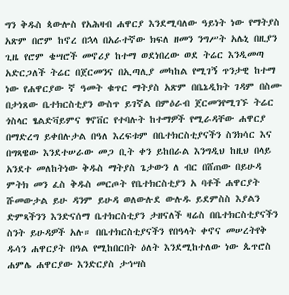ግን ቅዱስ ጳውሎስ የአሕዛብ ሐዋርያ እንደሚባለው ዓይነት ነው የማትያስ አጽም በሮም ከኖረ በኋላ በአራተኛው ክፍለ ዘመን ንግሥት አሌኒ በዚያን ጊዜ የሮም ቄሣሮች መኖሪያ ከተማ ወደነበረው ወደ ትሬር እንዲመጣ አድርጋለች ትሬር በጀርመንና በኢጣሊያ መካከል የሚገኝ ጥንታዊ ከተማ ነው የሐዋርያው ኛ ዓመት ቁጥር ማትያስ አጽም በቤኔዲክት ገዳም በስሙ በታነጸው ቤተክርስቲያን ውስጥ ይገኛል በምዕራብ ጀርመንየሚገኙ ትሬር ጎስላር ፄልድቫይምና ፃኖቨር የተባሉት ከተማዎች የሚራዳቸው ሐዋርያ በማድረግ ይቀበሉታል በዓለ እረፍቱም በቤተክርስቲያናችን ስንክሳር እና በግጻዌው እንደተሠራው መጋ ቢት ቀን ይከበራል እንግዲህ ከዚህ በላይ አንደተ መለከትነው ቅዱስ ማትያስ ጌታውን ለ ብር በሸጠው በይሁዳ ምትክ መን ፈስ ቅዱስ መርጦት የቤተክርስቲያን አ ባቶች ሐዋርያት ሹመውታል ይሁ ዳንም ይሁዳ ወለውሉደ ውሉዱ ይደምስስ እያልን ድምጻችንን እንድናሰማ ቤተክርስቲያን ታዘናለች ዛሬስ በቤተክርስቲያናችን ስንት ይሁዳዎች አሉ። በቤተክርስቲያናችን የበዓላት ቀኖና መሠረትየቅ ዱሳን ሐዋርያት በዓል የሚከበርበት ዕለት እንደሚከተለው ነው ጴጥሮስ ሐምሌ ሐዋርያው እንድርያስ ታኅሣስ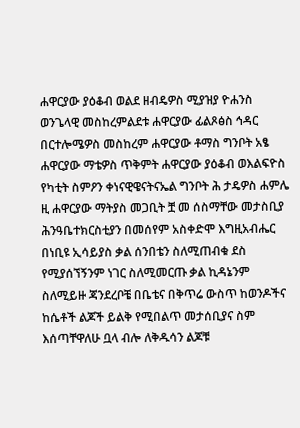ሐዋርያው ያዕቆብ ወልደ ዘብዴዎስ ሚያዝያ ዮሐንስ ወንጌላዊ መስከረምልደቱ ሐዋርያው ፊልጾፅስ ኅዳር በርተሎሜዎስ መስከረም ሐዋርያው ቶማስ ግንቦት አፄ ሐዋርያው ማቴዎስ ጥቅምት ሐዋርያው ያዕቆብ ወእልፍዮስ የካቲት ስምዖን ቀነናዊዌናትናኤል ግንቦት ሕ ታዴዎስ ሐምሌ ዚ ሐዋርያው ማትያስ መጋቢት ቿ መ ሰስማቸው መታስቢያ ሕንዓቤተክርስቲያን በመሰየም አስቀድሞ እግዚአብሔር በነቢዩ ኢሳይያስ ቃል ሰንበቴን ስለሚጠብቁ ደስ የሚያሰኘኝንም ነገር ስለሚመርጡ ቃል ኪዳኔንም ስለሚይዙ ጃንደረቦቼ በቤቴና በቅጥሬ ውስጥ ከወንዶችና ከሴቶች ልጆች ይልቅ የሚበልጥ መታሰቢያና ስም እሰጣቸዋለሁ ቧላ ብሎ ለቅዱሳን ልጆቹ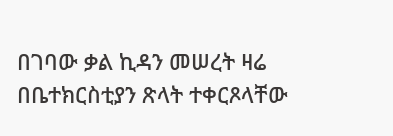በገባው ቃል ኪዳን መሠረት ዛሬ በቤተክርስቲያን ጽላት ተቀርጾላቸው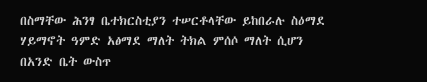በስማቸው ሕንፃ ቤተክርስቲያን ተሠርቶላቸው ይከበራሉ ስዕማደ ሃይማኖት ዓምድ አፅማደ ማለት ትክል ምሰሶ ማለት ሲሆን በአንድ ቤት ውስጥ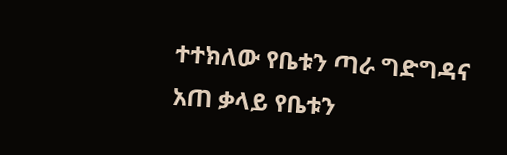ተተክለው የቤቱን ጣራ ግድግዳና አጠ ቃላይ የቤቱን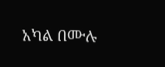አካል በሙሉ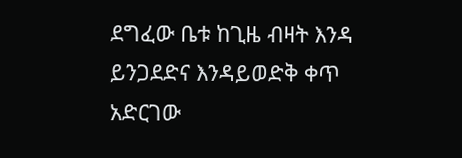ደግፈው ቤቱ ከጊዜ ብዛት እንዳ ይንጋደድና እንዳይወድቅ ቀጥ አድርገው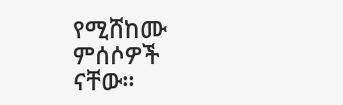የሚሸከሙ ምሰሶዎች ናቸው።